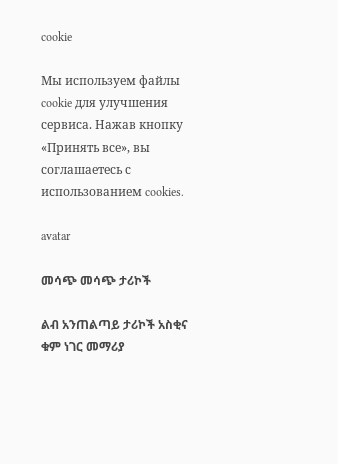cookie

Мы используем файлы cookie для улучшения сервиса. Нажав кнопку «Принять все», вы соглашаетесь с использованием cookies.

avatar

መሳጭ መሳጭ ታሪኮች

ልብ አንጠልጣይ ታሪኮች አስቂና ቁም ነገር መማሪያ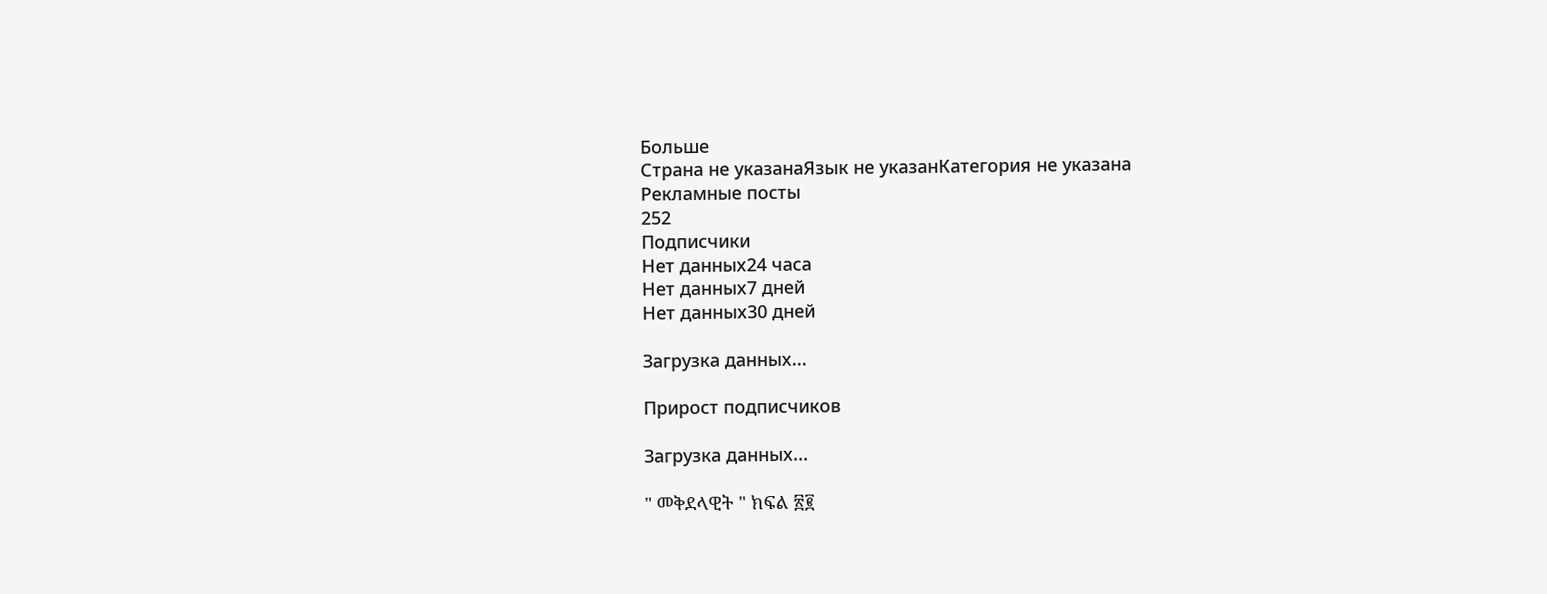Больше
Страна не указанаЯзык не указанКатегория не указана
Рекламные посты
252
Подписчики
Нет данных24 часа
Нет данных7 дней
Нет данных30 дней

Загрузка данных...

Прирост подписчиков

Загрузка данных...

" መቅደላዊት " ክፍል ፳፪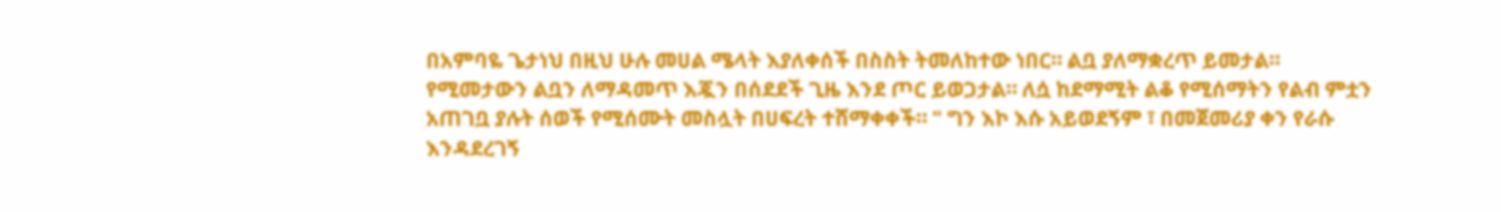በአምባዬ ጌታነህ በዚህ ሁሉ መሀል ሜላት እያለቀሰች በስስት ትመለከተው ነበር። ልቧ ያለማቋረጥ ይመታል። የሚመታውን ልቧን ለማዳመጥ እጇን በሰደደች ጊዜ እንደ ጦር ይወጋታል። ለሷ ከደማሚት ልቆ የሚሰማትን የልብ ምቷን አጠገቧ ያሉት ሰወች የሚሰሙት መስሏት በሀፍረት ተሸማቀቀች። " ግን እኮ እሱ አይወደኝም ፣ በመጀመሪያ ቀን የራሱ እንዳደረገኝ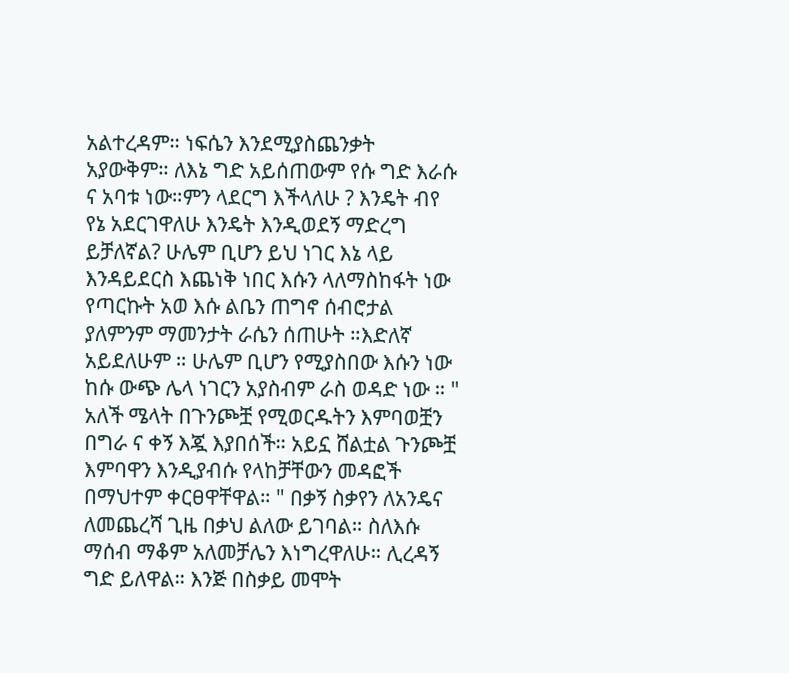አልተረዳም። ነፍሴን እንደሚያስጨንቃት አያውቅም። ለእኔ ግድ አይሰጠውም የሱ ግድ እራሱ ና አባቱ ነው።ምን ላደርግ እችላለሁ ? እንዴት ብየ የኔ አደርገዋለሁ እንዴት እንዲወደኝ ማድረግ ይቻለኛል? ሁሌም ቢሆን ይህ ነገር እኔ ላይ እንዳይደርስ እጨነቅ ነበር እሱን ላለማስከፋት ነው የጣርኩት አወ እሱ ልቤን ጠግኖ ሰብሮታል ያለምንም ማመንታት ራሴን ሰጠሁት ።እድለኛ አይደለሁም ። ሁሌም ቢሆን የሚያስበው እሱን ነው ከሱ ውጭ ሌላ ነገርን አያስብም ራስ ወዳድ ነው ። " አለች ሜላት በጉንጮቿ የሚወርዱትን እምባወቿን በግራ ና ቀኝ እጇ እያበሰች። አይኗ ሸልቷል ጉንጮቿ እምባዋን እንዲያብሱ የላከቻቸውን መዳፎች በማህተም ቀርፀዋቸዋል። " በቃኝ ስቃየን ለአንዴና ለመጨረሻ ጊዜ በቃህ ልለው ይገባል። ስለእሱ ማሰብ ማቆም አለመቻሌን እነግረዋለሁ። ሊረዳኝ ግድ ይለዋል። እንጅ በስቃይ መሞት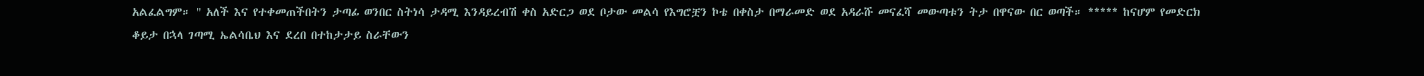አልፈልግም። " አለች እና የተቀመጠችበትን ታጣፊ ወንበር ስትነሳ ታዳሚ እንዳይረብሽ ቀስ አድርጋ ወደ ቦታው መልሳ የእግሮቿን ኮቴ በቀስታ በማራመድ ወደ አዳራሹ መናፈሻ መውጣቱን ትታ በዋናው በር ወጣች። ***** ከናሆም የመድርክ ቆይታ በኋላ ገጣሚ ኤልሳቤህ እና ደረበ በተከታታይ ስራቸውን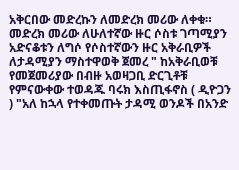አቅርበው መድረኩን ለመድረክ መሪው ለቀቁ። መድረክ መሪው ለሁለተኛው ዙር ሶስቱ ገጣሚያን አድናቆቱን ለግሶ የሶስተኛውን ዙር አቅራቢዎች ለታዳሚያን ማስተዋወቅ ጀመረ " ከአቅራቢወቹ የመጀመሪያው በብዙ አወዛጋቢ ድርጊቶቹ የምናውቀው ተወዳጁ ባሩክ እስጢፋኖስ ( ዲዮጋን ) "አለ ከኋላ የተቀመጡት ታዳሚ ወንዶች በአንድ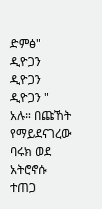ድምፅ" ዲዮጋን ዲዮጋን ዲዮጋን " አሉ። በጩኸት የማይደናገረው ባሩክ ወደ አትሮኖሱ ተጠጋ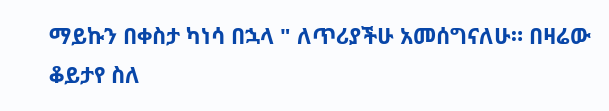ማይኩን በቀስታ ካነሳ በኋላ " ለጥሪያችሁ አመሰግናለሁ። በዛሬው ቆይታየ ስለ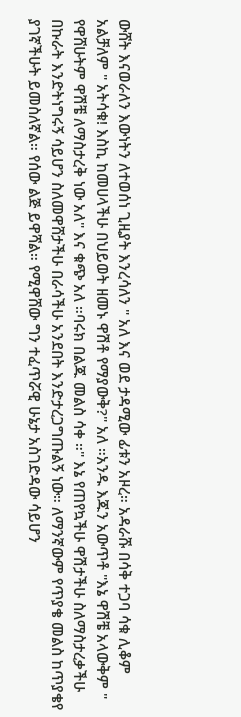ውሸት እናወራለን እውነትን ለተወሰነ ጊዚያት እንረሳለን " አለ እና ወደ ታዳሚው ፊቱን አዞረ። አዳራሹ በሳቅ ተጋባ ሳቁ ሊቆም አልቻለም " አትሳቁ! እስኪ ከመሀላችሁ በህይወት ዘመኑ ዋሽቶ የማያውቅ?" አለ ።አንዱ እጁን አውጥቶ "እኔ ዋሽቼ አላውቅም " የዋሸሁትም ዋሽቼ ለማስታረቅ ነው አለ" እና ቁጭ አለ ።ባሩክ በልጁ መልስ ሳቀ ።" እኔ የጠየኳችሁ ዋሽታችሁ ስለማስታረቃችሁ በኩራት እንድትነግሩኝ ሳይሆን ስለመዋሸታችሁ በራሳችሁ አንደበት እንድታረጋግጡልኝ ነው። ለማንኛውም የጥያቄ መልስ ከጥያቄየ ያገኛችሁት ይመስለኛል። የሰው ልጅ ይዋሻል። የሚዋሸው ግን ተፈጥሯዊ ሁኔታ አስገድዳው ሳይሆን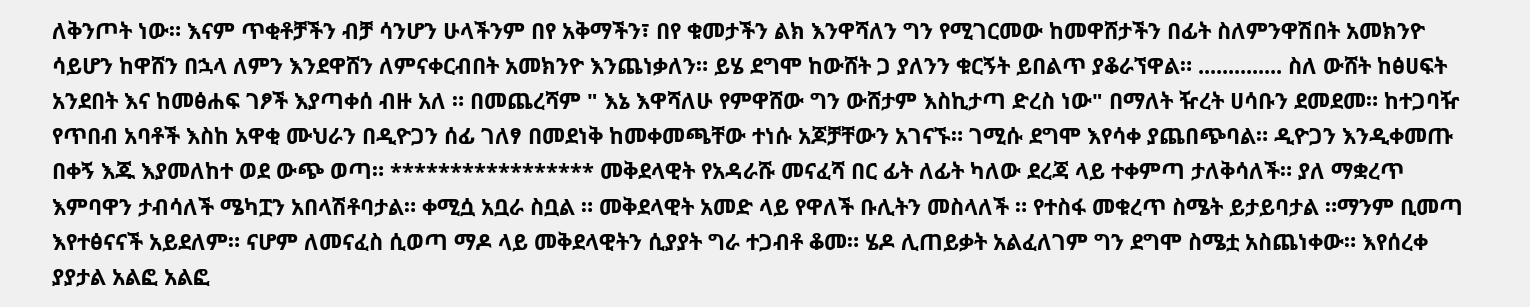ለቅንጦት ነው። እናም ጥቂቶቻችን ብቻ ሳንሆን ሁላችንም በየ አቅማችን፣ በየ ቁመታችን ልክ እንዋሻለን ግን የሚገርመው ከመዋሸታችን በፊት ስለምንዋሽበት አመክንዮ ሳይሆን ከዋሸን በኋላ ለምን እንደዋሸን ለምናቀርብበት አመክንዮ እንጨነቃለን። ይሄ ደግሞ ከውሸት ጋ ያለንን ቁርኝት ይበልጥ ያቆራኘዋል። .............. ስለ ውሸት ከፅሀፍት አንደበት እና ከመፅሐፍ ገፆች እያጣቀሰ ብዙ አለ ። በመጨረሻም " እኔ እዋሻለሁ የምዋሸው ግን ውሸታም እስኪታጣ ድረስ ነው" በማለት ዥረት ሀሳቡን ደመደመ። ከተጋባዥ የጥበብ አባቶች እስከ አዋቂ ሙህራን በዲዮጋን ሰፊ ገለፃ በመደነቅ ከመቀመጫቸው ተነሱ አጆቻቸውን አገናኙ። ገሚሱ ደግሞ እየሳቀ ያጨበጭባል። ዲዮጋን እንዲቀመጡ በቀኝ እጁ እያመለከተ ወደ ውጭ ወጣ። ***************** መቅደላዊት የአዳራሹ መናፈሻ በር ፊት ለፊት ካለው ደረጃ ላይ ተቀምጣ ታለቅሳለች። ያለ ማቋረጥ እምባዋን ታብሳለች ሜካፗን አበላሽቶባታል። ቀሚሷ አቧራ ስቧል ። መቅደላዊት አመድ ላይ የዋለች ቡሊትን መስላለች ። የተስፋ መቁረጥ ስሜት ይታይባታል ።ማንም ቢመጣ እየተፅናናች አይደለም። ናሆም ለመናፈስ ሲወጣ ማዶ ላይ መቅደላዊትን ሲያያት ግራ ተጋብቶ ቆመ። ሄዶ ሊጠይቃት አልፈለገም ግን ደግሞ ስሜቷ አስጨነቀው። እየሰረቀ ያያታል አልፎ አልፎ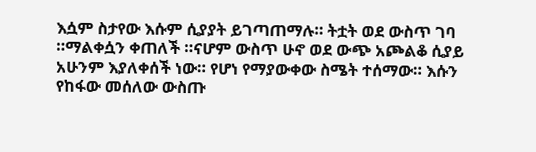እሷም ስታየው እሱም ሲያያት ይገጣጠማሉ። ትቷት ወደ ውስጥ ገባ ።ማልቀሷን ቀጠለች ።ናሆም ውስጥ ሁኖ ወደ ውጭ አጮልቆ ሲያይ አሁንም እያለቀሰች ነው። የሆነ የማያውቀው ስሜት ተሰማው። እሱን የከፋው መሰለው ውስጡ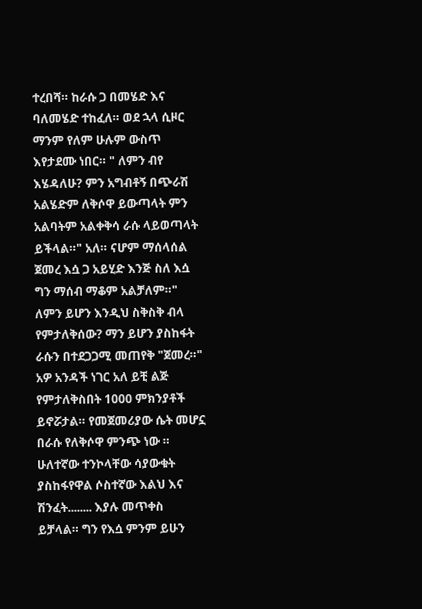ተረበሻ። ከራሱ ጋ በመሄድ እና ባለመሄድ ተከፈለ። ወደ ኋላ ሲዞር ማንም የለም ሁሉም ውስጥ እየታደሙ ነበር። " ለምን ብየ እሄዳለሁ? ምን አግብቶኝ በጭራሽ አልሄድም ለቅሶዋ ይውጣላት ምን አልባትም አልቀቅሳ ራሱ ላይወጣላት ይችላል።" አለ። ናሆም ማሰላሰል ጀመረ እሷ ጋ አይሂድ እንጅ ስለ እሷ ግን ማሰብ ማቆም አልቻለም።" ለምን ይሆን እንዲህ ስቅስቅ ብላ የምታለቅሰው? ማን ይሆን ያስከፋት ራሱን በተደጋጋሚ መጠየቅ "ጀመረ።" አዎ አንዳች ነገር አለ ይቺ ልጅ የምታለቅስበት 1000 ምክንያቶች ይኖሯታል። የመጀመሪያው ሴት መሆኗ በራሱ የለቅሶዋ ምንጭ ነው ። ሁለተኛው ተንኮላቸው ሳያውቁት ያስከፋየዋል ሶስተኛው እልህ እና ሽንፈት........ እያሉ መጥቀስ ይቻላል። ግን የእሷ ምንም ይሁን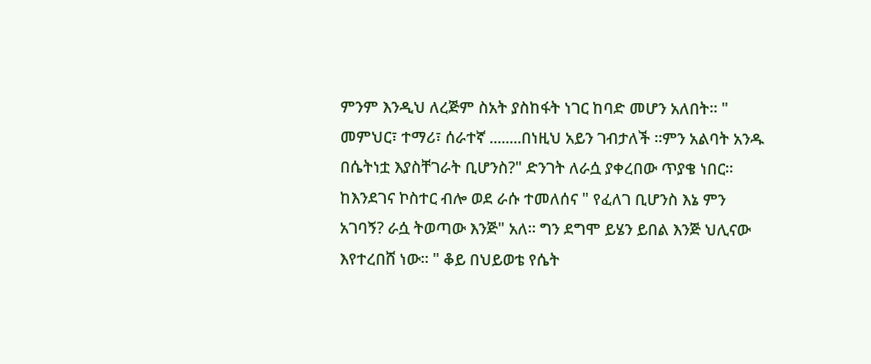ምንም እንዲህ ለረጅም ስአት ያስከፋት ነገር ከባድ መሆን አለበት። " መምህር፣ ተማሪ፣ ሰራተኛ ........በነዚህ አይን ገብታለች ።ምን አልባት አንዱ በሴትነቷ እያስቸገራት ቢሆንስ?" ድንገት ለራሷ ያቀረበው ጥያቄ ነበር። ከእንደገና ኮስተር ብሎ ወደ ራሱ ተመለሰና " የፈለገ ቢሆንስ እኔ ምን አገባኝ? ራሷ ትወጣው እንጅ" አለ። ግን ደግሞ ይሄን ይበል እንጅ ህሊናው እየተረበሸ ነው። " ቆይ በህይወቴ የሴት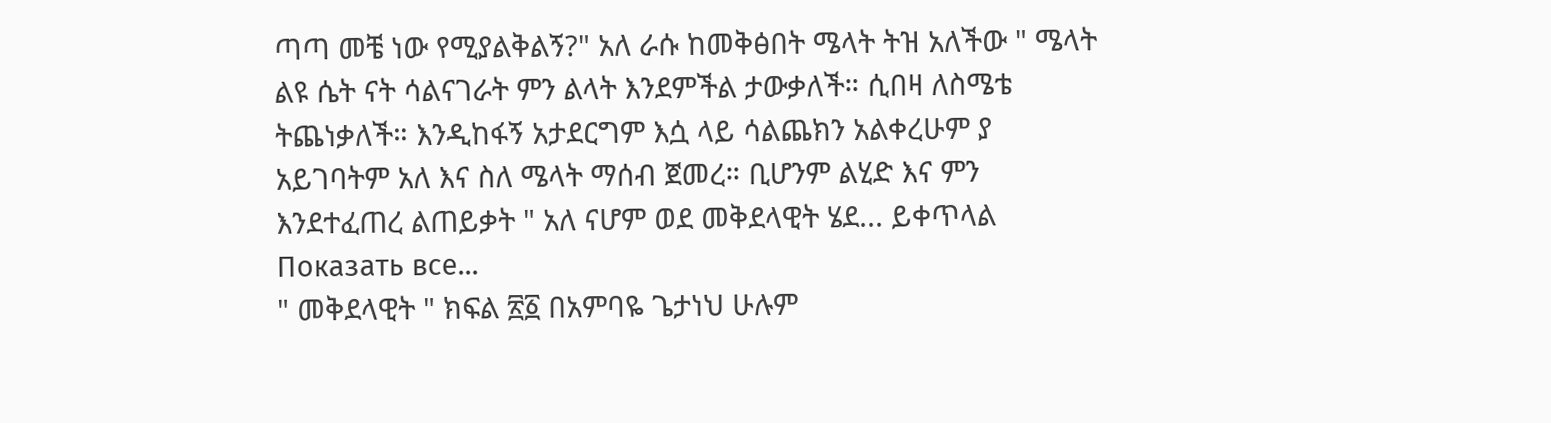ጣጣ መቼ ነው የሚያልቅልኝ?" አለ ራሱ ከመቅፅበት ሜላት ትዝ አለችው " ሜላት ልዩ ሴት ናት ሳልናገራት ምን ልላት እንደምችል ታውቃለች። ሲበዛ ለስሜቴ ትጨነቃለች። እንዲከፋኝ አታደርግም እሷ ላይ ሳልጨክን አልቀረሁም ያ አይገባትም አለ እና ስለ ሜላት ማሰብ ጀመረ። ቢሆንም ልሂድ እና ምን እንደተፈጠረ ልጠይቃት " አለ ናሆም ወደ መቅደላዊት ሄደ... ይቀጥላል
Показать все...
" መቅደላዊት " ክፍል ፳፩ በአምባዬ ጌታነህ ሁሉም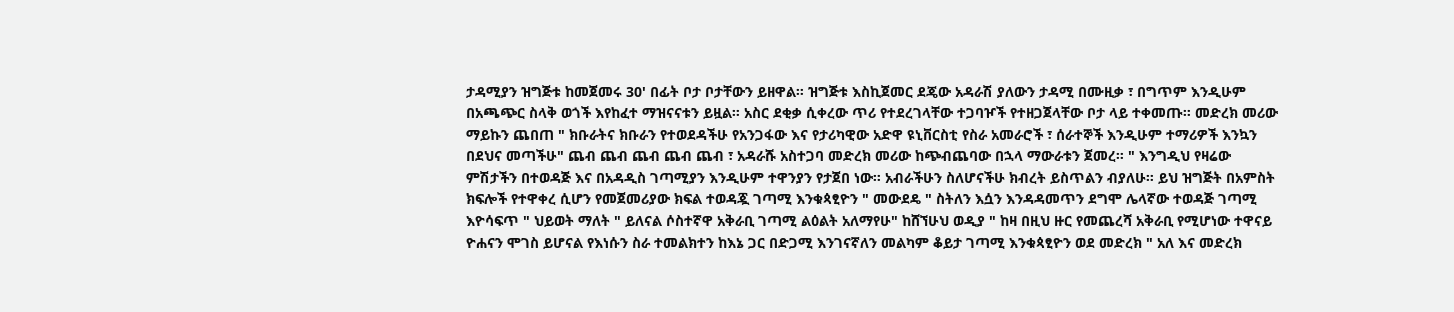ታዳሚያን ዝግጅቱ ከመጀመሩ 30' በፊት ቦታ ቦታቸውን ይዘዋል። ዝግጅቱ እስኪጀመር ደጄው አዳራሽ ያለውን ታዳሚ በሙዚቃ ፣ በግጥም እንዲሁም በአጫጭር ስላቅ ወጎች እየከፈተ ማዝናናቱን ይዟል። አስር ደቂቃ ሲቀረው ጥሪ የተደረገላቸው ተጋባዦች የተዘጋጀላቸው ቦታ ላይ ተቀመጡ። መድረክ መሪው ማይኩን ጨበጠ " ክቡራትና ክቡራን የተወደዳችሁ የአንጋፋው እና የታሪካዊው አድዋ ዩኒቨርስቲ የስራ አመራሮች ፣ ሰራተኞች እንዲሁም ተማሪዎች እንኳን በደህና መጣችሁ" ጨብ ጨብ ጨብ ጨብ ጨብ ፣ አዳራሹ አስተጋባ መድረክ መሪው ከጭብጨባው በኋላ ማውራቱን ጀመረ። " እንግዲህ የዛሬው ምሽታችን በተወዳጅ እና በአዳዲስ ገጣሚያን እንዲሁም ተዋንያን የታጀበ ነው። አብራችሁን ስለሆናችሁ ክብረት ይስጥልን ብያለሁ። ይህ ዝግጅት በአምስት ክፍሎች የተዋቀረ ሲሆን የመጀመሪያው ክፍል ተወዳጇ ገጣሚ እንቁጳፂዮን " መውደዴ " ስትለን እሷን እንዳዳመጥን ደግሞ ሌላኛው ተወዳጅ ገጣሚ እዮሳፍጥ " ህይወት ማለት " ይለናል ሶስተኛዋ አቅራቢ ገጣሚ ልዕልት አለማየሁ" ከሸኘሁህ ወዲያ " ከዛ በዚህ ዙር የመጨረሻ አቅራቢ የሚሆነው ተዋናይ ዮሐናን ሞገስ ይሆናል የእነሱን ስራ ተመልክተን ከእኔ ጋር በድጋሚ እንገናኛለን መልካም ቆይታ ገጣሚ እንቁጳፂዮን ወደ መድረክ " አለ እና መድረክ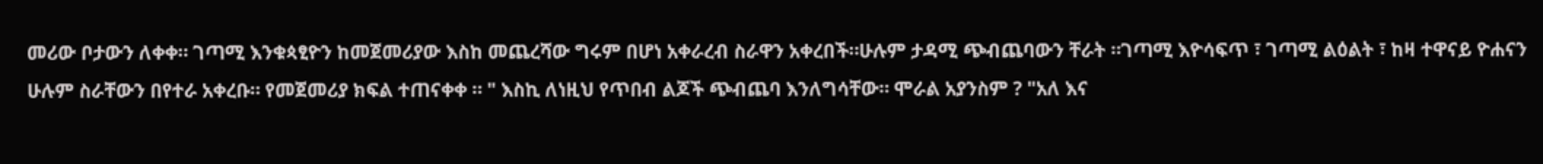መሪው ቦታውን ለቀቀ። ገጣሚ እንቁጳፂዮን ከመጀመሪያው እስከ መጨረሻው ግሩም በሆነ አቀራረብ ስራዋን አቀረበች።ሁሉም ታዳሚ ጭብጨባውን ቸራት ።ገጣሚ እዮሳፍጥ ፣ ገጣሚ ልዕልት ፣ ከዛ ተዋናይ ዮሐናን ሁሉም ስራቸውን በየተራ አቀረቡ። የመጀመሪያ ክፍል ተጠናቀቀ ። " እስኪ ለነዚህ የጥበብ ልጆች ጭብጨባ እንለግሳቸው። ሞራል አያንስም ? "አለ እና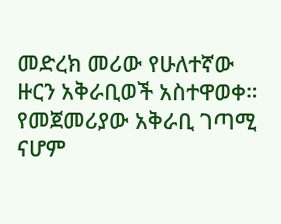መድረክ መሪው የሁለተኛው ዙርን አቅራቢወች አስተዋወቀ። የመጀመሪያው አቅራቢ ገጣሚ ናሆም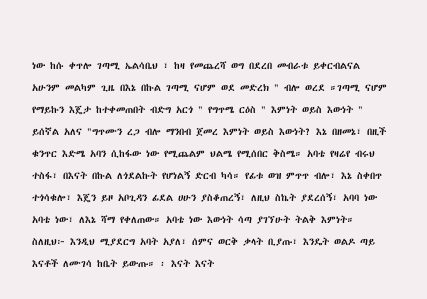ነው ከሱ ቀጥሎ ገጣሚ ኤልሳቤህ ፣ ከዛ የመጨረሻ ወግ በደረበ መብራቱ ይቀርብልናል አሁንም መልካም ጊዜ በእኔ በኩል ገጣሚ ናሆም ወደ መድረክ " ብሎ ወረደ ።ገጣሚ ናሆም የማይኩን እጄታ ከተቀመጠበት ብድግ አርጎ " የግጥሜ ርዕስ " እምነት ወይስ እውነት " ይሰኛል አለና "ግጥሙን ረጋ ብሎ ማንበብ ጀመረ እምነት ወይስ እውነት? እኔ በዘመኔ፣ በዚች ቁንጥር እድሜ አባን ሲከፋው ነው የሚጨልም ህልሜ የሚሰበር ቅስሜ። አባቴ የዛሬየ ብሩህ ተስፋ፣ በእናት በኩል ለጎደልኩት የሆነልኝ ድርብ ካሳ። የፊቱ ወዝ ምጥጥ ብሎ፣ እኔ ስቀበጥ ተጎሳቁሎ፣ እጄን ይዞ አቦጊዳን ፊደል ሀሁን ያስቆጠረኝ፣ ለዚህ ስኬት ያደረሰኝ፣ አባባ ነው አባቴ ነው፣ ለእኔ ሻማ የቀለጠው። አባቴ ነው እውነት ሳጣ ያገኘሁት ትልቅ እምነት። ስለዚህ፦ እንዲህ ሚያደርግ አባት አያለ፣ ሰምና ወርቅ ቃላት ቢያጡ፣ እንዴት ወልዶ ጣይ እናቶች ለሙገሳ ከቤት ይውጡ። ፡ እናት እናት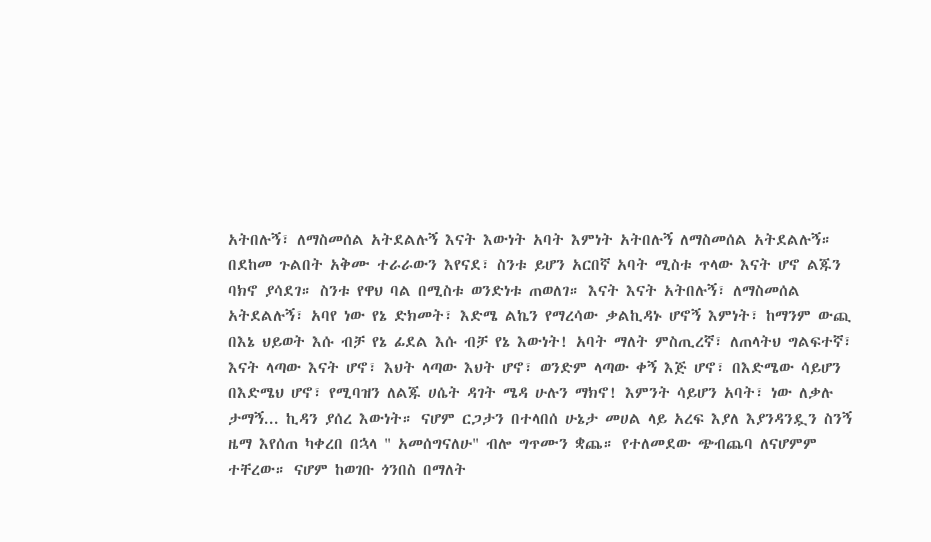አትበሉኝ፣ ለማስመሰል አትደልሉኝ እናት እውነት አባት እምነት አትበሉኝ ለማስመሰል አትደልሉኝ። በደከመ ጉልበት አቅሙ ተራራውን እየናደ፣ ስንቱ ይሆን አርበኛ አባት ሚስቱ ጥላው እናት ሆኖ ልጁን ባክኖ ያሳደገ። ስንቱ የዋህ ባል በሚስቱ ወንድነቱ ጠወለገ። እናት እናት አትበሉኝ፣ ለማስመሰል አትደልሉኝ፣ አባየ ነው የኔ ድክመት፣ እድሜ ልኬን የማረሳው ቃልኪዳኑ ሆኖኝ እምነት፣ ከማንም ውጪ በእኔ ህይወት እሱ ብቻ የኔ ፊደል እሱ ብቻ የኔ እውነት! አባት ማለት ምስጢረኛ፣ ለጠላትህ ግልፍተኛ፣ እናት ላጣው እናት ሆኖ፣ እህት ላጣው እህት ሆኖ፣ ወንድም ላጣው ቀኝ እጅ ሆኖ፣ በእድሜው ሳይሆን በእድሜህ ሆኖ፣ የሚባዝን ለልጁ ሀሴት ዳገት ሜዳ ሁሉን ማክኖ! እምንት ሳይሆን አባት፣ ነው ለቃሉ ታማኝ... ኪዳን ያሰረ እውነት። ናሆም ርጋታን በተላበሰ ሁኔታ መሀል ላይ አረፍ እያለ እያንዳንዷን ስንኝ ዜማ እየሰጠ ካቀረበ በኋላ " አመሰግናለሁ" ብሎ ግጥሙን ቋጨ። የተለመደው ጭብጨባ ለናሆምም ተቸረው። ናሆም ከወገቡ ጎንበስ በማለት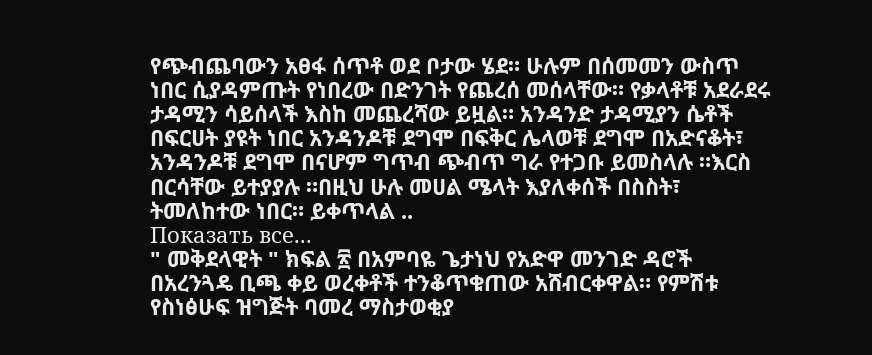የጭብጨባውን አፀፋ ሰጥቶ ወደ ቦታው ሄደ። ሁሉም በሰመመን ውስጥ ነበር ሲያዳምጡት የነበረው በድንገት የጨረሰ መሰላቸው። የቃላቶቹ አደራደሩ ታዳሚን ሳይሰላች እስከ መጨረሻው ይዟል። አንዳንድ ታዳሚያን ሴቶች በፍርሀት ያዩት ነበር አንዳንዶቹ ደግሞ በፍቅር ሌላወቹ ደግሞ በአድናቆት፣ አንዳንዶቹ ደግሞ በናሆም ግጥብ ጭብጥ ግራ የተጋቡ ይመስላሉ ።እርስ በርሳቸው ይተያያሉ ።በዚህ ሁሉ መሀል ሜላት እያለቀሰች በስስት፣ ትመለከተው ነበር። ይቀጥላል ..
Показать все...
" መቅደላዊት " ክፍል ፳ በአምባዬ ጌታነህ የአድዋ መንገድ ዳሮች በአረንጓዴ ቢጫ ቀይ ወረቀቶች ተንቆጥቁጠው አሸብርቀዋል። የምሽቱ የስነፅሁፍ ዝግጅት ባመረ ማስታወቂያ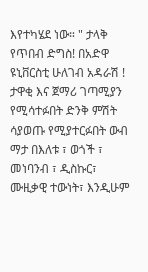እየተካሄደ ነው። " ታላቅ የጥበብ ድግስ! በአድዋ ዩኒቨርስቲ ሁለገብ አዳራሽ ! ታዋቂ እና ጀማሪ ገጣሚያን የሚሳተፉበት ድንቅ ምሽት ሳያወጡ የሚያተርፉበት ውብ ማታ በእለቱ ፣ ወጎች ፣ መነባንብ ፣ ዲስኩር፣ ሙዚቃዊ ተውነት፣ እንዲሁም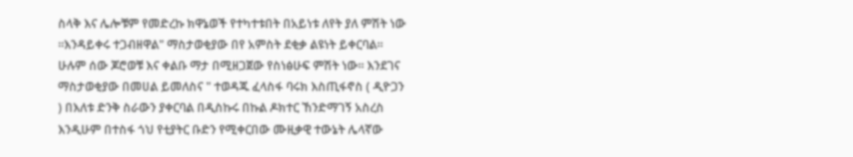ስላቅ እና ሌሎቹም የመድረኩ ክዋኔወች የተካተቱበት በአይነቱ ለየት ያለ ምሽት ነው ።እንዳይቀሩ ተጋብዘዋል" ማስታወቂያው በየ አምስት ደቂቃ ልዩነት ይቀርባል። ሁሉም ሰው ጆሮወቹ እና ቀልቡ ማታ በሚዘጋጀው የስነፅሁፍ ምሽት ነው። እንደገና ማስታወቂያው በመሀል ይመለስና " ተወዳጁ ፈላስፋ ባሩክ እስጢፋኖስ ( ዲዮጋን ) በእለቱ ድንቅ ስራውን ያቀርባል በዲስኩሩ በኩል ዶክተር ኸንድማገኝ አስረስ እንዲሁም በተስፋ ጎህ የቲያትር ቡድን የሚቀርበው ሙዚቃዊ ተውኔት ሌላኛው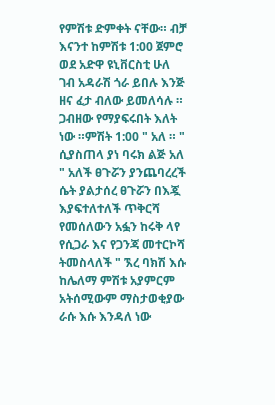የምሽቱ ድምቀት ናቸው። ብቻ እናንተ ከምሽቱ 1:00 ጀምሮ ወደ አድዋ ዩኒቨርስቲ ሁለ ገብ አዳራሽ ጎራ ይበሉ እንጅ ዘና ፈታ ብለው ይመለሳሉ ። ጋብዘው የማያፍሩበት እለት ነው ።ምሽት 1:00 " አለ ። " ሲያስጠላ ያነ ባሩክ ልጅ አለ " አለች ፀጉሯን ያንጨባረረች ሴት ያልታሰረ ፀጉሯን በእጇ እያፍተለተለች ጥቅርሻ የመሰለውን አፏን ከሩቅ ላየ የሲጋራ እና የጋንጃ መተርኮሻ ትመስላለች " ኧረ ባክሽ እሱ ከሌለማ ምሽቱ አያምርም አትሰሚውም ማስታወቂያው ራሱ እሱ እንዳለ ነው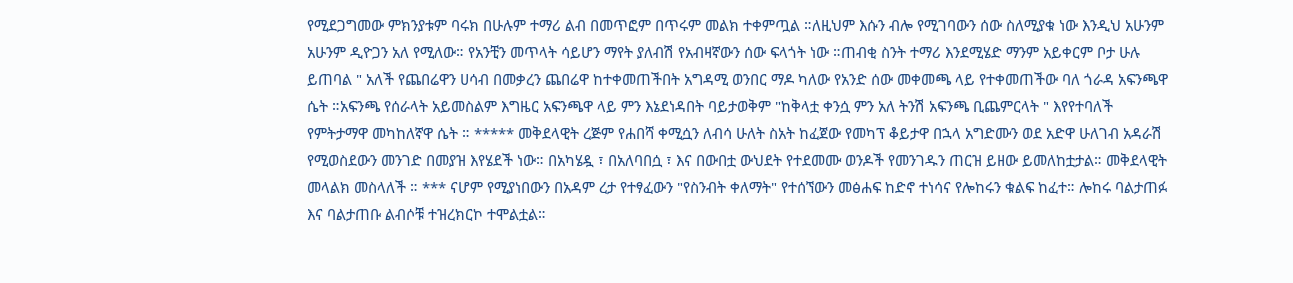የሚደጋግመው ምክንያቱም ባሩክ በሁሉም ተማሪ ልብ በመጥፎም በጥሩም መልክ ተቀምጧል ።ለዚህም እሱን ብሎ የሚገባውን ሰው ስለሚያቁ ነው እንዲህ አሁንም አሁንም ዲዮጋን አለ የሚለው። የአንቺን መጥላት ሳይሆን ማየት ያለብሽ የአብዛኛውን ሰው ፍላጎት ነው ።ጠብቂ ስንት ተማሪ እንደሚሄድ ማንም አይቀርም ቦታ ሁሉ ይጠባል " አለች የጨበሬዋን ሀሳብ በመቃረን ጨበሬዋ ከተቀመጠችበት አግዳሚ ወንበር ማዶ ካለው የአንድ ሰው መቀመጫ ላይ የተቀመጠችው ባለ ጎራዳ አፍንጫዋ ሴት ።አፍንጫ የሰራላት አይመስልም እግዜር አፍንጫዋ ላይ ምን እኔደነዳበት ባይታወቅም "ከቅላቷ ቀንሷ ምን አለ ትንሽ አፍንጫ ቢጨምርላት " እየየተባለች የምትታማዋ መካከለኛዋ ሴት ። ***** መቅደላዊት ረጅም የሐበሻ ቀሚሷን ለብሳ ሁለት ስአት ከፈጀው የመካፕ ቆይታዋ በኋላ አግድሙን ወደ አድዋ ሁለገብ አዳራሽ የሚወስደውን መንገድ በመያዝ እየሄደች ነው። በአካሄዷ ፣ በአለባበሷ ፣ እና በውበቷ ውህደት የተደመሙ ወንዶች የመንገዱን ጠርዝ ይዘው ይመለከቷታል። መቅደላዊት መላልክ መስላለች ። *** ናሆም የሚያነበውን በአዳም ረታ የተፃፈውን "የስንብት ቀለማት" የተሰኘውን መፅሐፍ ከድኖ ተነሳና የሎከሩን ቁልፍ ከፈተ። ሎከሩ ባልታጠፉ እና ባልታጠቡ ልብሶቹ ተዝረክርኮ ተሞልቷል።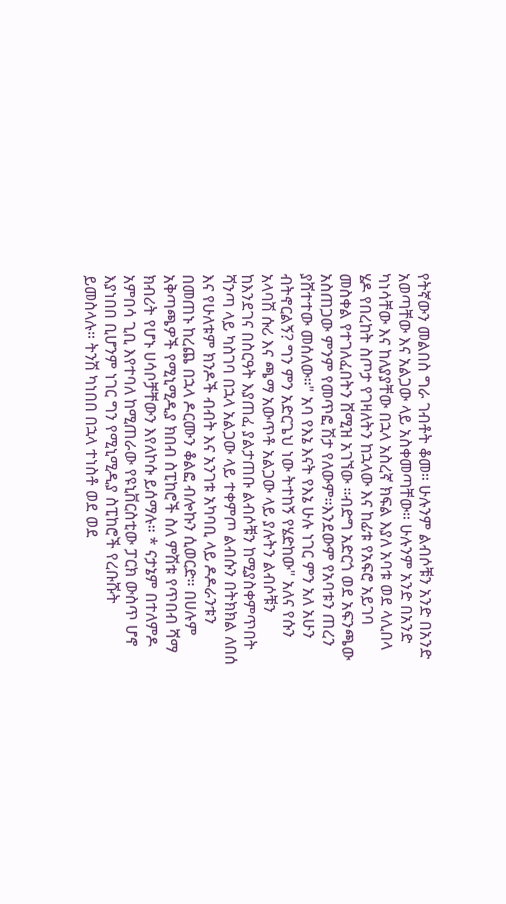የትኛውን መልበስ ግራ ገብቶት ቆመ። ሁሉንም ልብሶቹን አንድ በአንድ አወጣቸው እና አልጋው ላይ አስቀመጣቸው። ሁሉንም አንድ በአንድ ካነሳቸው እና ከለያያቸው በኋላ አስረኛ ክፍል እያለ አባቱ ወደ ላሊበላ ሄዶ የበረከት ስጦታ የገዛለትን ከኋላው እና ከፊቱ የአፍሮ አይገባ መስቀል የተገለፈበትን ሸሚዝ አገኘው ።ብድግ አድርጎ ወደ አፍንጫው አስጠጋው ምንም የመጥፎ ሽታ የለውም።እንደውም የአባቱን ጠረን ያሸተተው መሰለው።" አባ የእኔ እናት የእኔ ሁሉ ነገር ምን አለ አሁን ብትኖርልኝ? ግን ምን አድርጌህ ነው ትተከኝ የሄድከው" አለና የሱን አላባሽ ሱሪ እና ጫማ አውጥቶ አልጋው ላይ ያሉትን ልብሶቹን ከእንደገና በስርዓት እያጠፈ ያልታጠቡ ልብሶቹን ከሚያስቀምጥበት ሻንጣ ላይ ካስገባ በኋላ አልጋው ላይ ተቀምጦ ልብሱን በትክክል ለበሰ እና የሁለቱም ክንዶች ብብት እና አንገቱ አካባቢ ላይ ዶዶራንቱን በመጠኑ ከረጨ በኋላ ዶርሙን ቆልፎ ብሎኩን ሲወርድ። በሀሉም አቅጣጫዎች የሚኒሚዲያ ክበብ ስፒከሮች ስለ ምሽቱ የጥበብ ሻማ ክብሪት የሆኑ ሀሳቦቻቸውን እየለኮሱ ይሰማሉ። * ናታኔም በተለምዶ አምበሳ ጊቢ እየተባለ ከሚጠራው የዩኒቨርስቲው ፓርክ ውስጥ ሆኖ እያነበበ ቢሆንም ነገር ግን የሚኒሚዲያ ስፒከሮች የረቡሹት ይመስላሉ። ትንሽ ካነበበ በኋላ ተነስቶ ወደ ወደ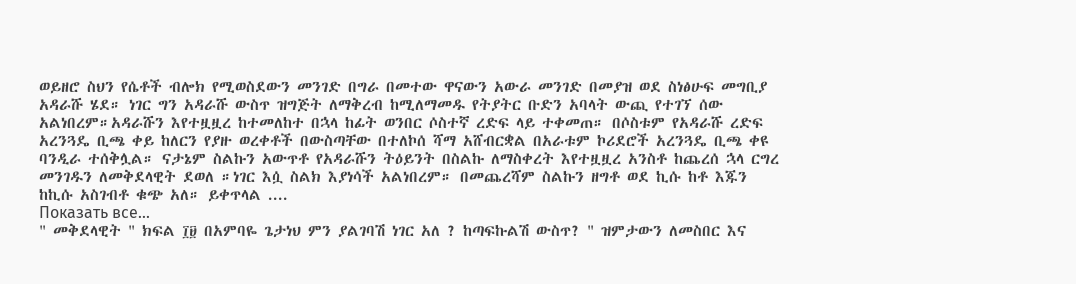ወይዘሮ ስህን የሴቶች ብሎክ የሚወስደውን መንገድ በግራ በመተው ዋናውን አውራ መንገድ በመያዝ ወደ ስነፅሁፍ መግቢያ አዳራሹ ሄደ። ነገር ግን አዳራሹ ውስጥ ዝግጅት ለማቅረብ ከሚለማመዱ የትያትር ቡድን አባላት ውጪ የተገኘ ሰው አልነበረም።አዳራሹን እየተዟዟረ ከተመለከተ በኋላ ከፊት ወንበር ሶስተኛ ረድፍ ላይ ተቀመጠ። በሶስቱም የአዳራሹ ረድፍ አረንጓዴ ቢጫ ቀይ ከለርን የያዙ ወረቀቶች በውስጣቸው በተለኮሰ ሻማ አሸብርቋል በአራቱም ኮሪደሮች አረንጓዴ ቢጫ ቀዩ ባንዲራ ተሰቅሏል። ናታኔም ስልኩን አውጥቶ የአዳራሹን ትዕይንት በስልኩ ለማስቀረት እየተዟዟረ አንስቶ ከጨረሰ ኋላ ርግረ መንገዱን ለመቅደላዊት ደወለ ።ነገር እሷ ስልክ እያነሳች አልነበረም። በመጨረሻም ስልኩን ዘግቶ ወደ ኪሱ ከቶ እጁን ከኪሱ አስገብቶ ቁጭ አለ። ይቀጥላል ....
Показать все...
" መቅደላዊት " ክፍል ፲፱ በአምባዬ ጌታነህ ምን ያልገባሽ ነገር አለ ? ከጣፍኩልሽ ውስጥ? " ዝምታውን ለመስበር እና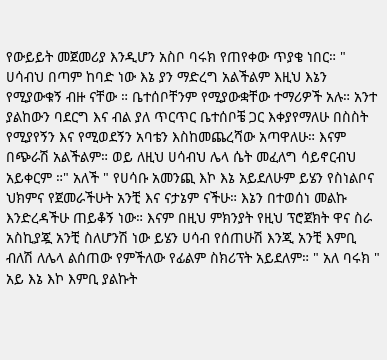የውይይት መጀመሪያ እንዲሆን አስቦ ባሩክ የጠየቀው ጥያቄ ነበር። " ሀሳብህ በጣም ከባድ ነው እኔ ያን ማድረግ አልችልም እዚህ እኔን የሚያውቁኝ ብዙ ናቸው ። ቤተሰቦቸንም የሚያውቋቸው ተማሪዎች አሉ። አንተ ያልከውን ባደርግ እና ብል ያለ ጥርጥር ቤተሰቦቼ ጋር እቀያየማለሁ በስስት የሚያየኝን እና የሚወደኝን አባቴን እስከመጨረሻው አጣዋለሁ። እናም በጭራሽ አልችልም። ወይ ለዚህ ሀሳብህ ሌላ ሴት መፈለግ ሳይኖርብህ አይቀርም ።" አለች " የሀሳቡ አመንጪ እኮ እኔ አይደለሁም ይሄን የስነልቦና ህክምና የጀመራችሁት አንቺ እና ናታኔም ናችሁ። እኔን በተወሰነ መልኩ እንድረዳችሁ ጠይቆኝ ነው። እናም በዚህ ምክንያት የዚህ ፕሮጀክት ዋና ስራ አስኪያጇ አንቺ ስለሆንሽ ነው ይሄን ሀሳብ የሰጠሁሽ እንጂ አንቺ እምቢ ብለሽ ለሌላ ልሰጠው የምችለው የፊልም ስክሪፕት አይደለም። " አለ ባሩክ " አይ እኔ እኮ እምቢ ያልኩት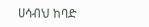ሀሳብህ ከባድ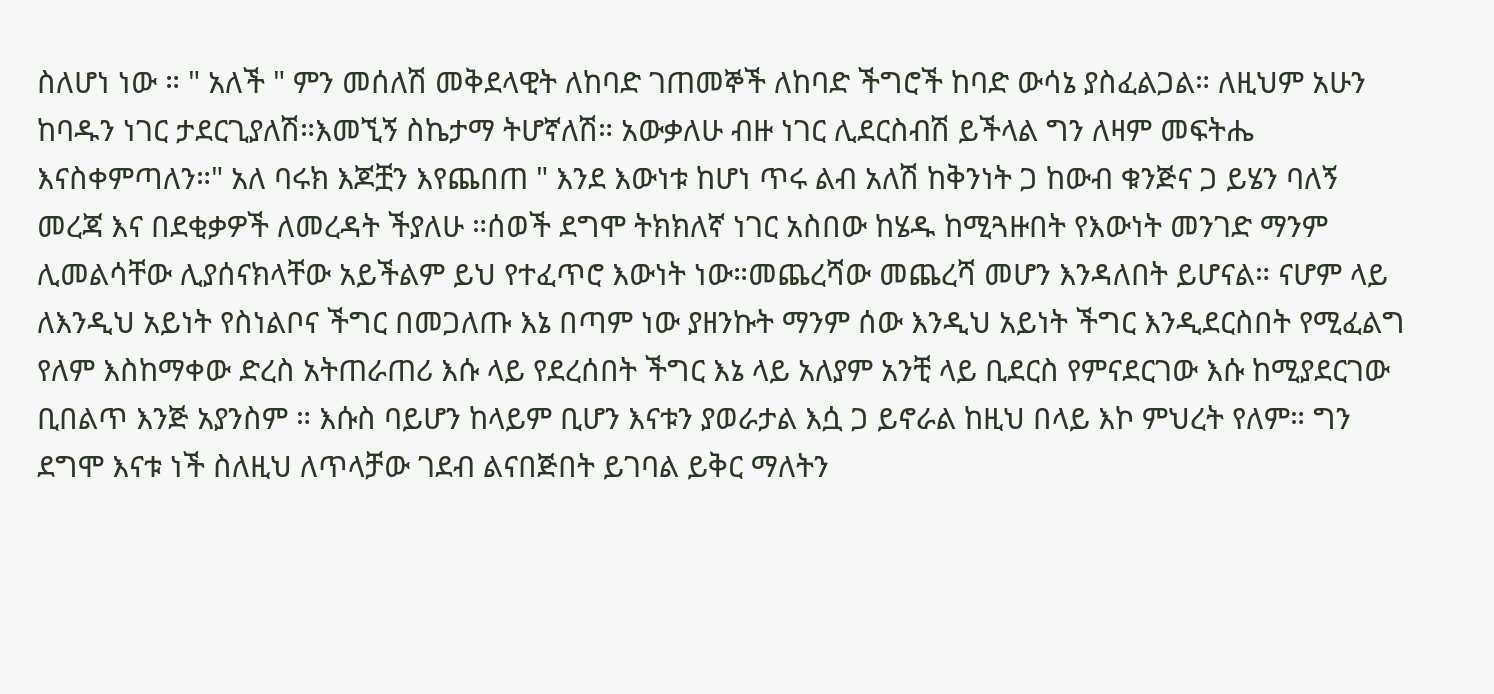ስለሆነ ነው ። " አለች " ምን መሰለሽ መቅደላዊት ለከባድ ገጠመኞች ለከባድ ችግሮች ከባድ ውሳኔ ያስፈልጋል። ለዚህም አሁን ከባዱን ነገር ታደርጊያለሽ።እመኚኝ ስኬታማ ትሆኛለሽ። አውቃለሁ ብዙ ነገር ሊደርስብሽ ይችላል ግን ለዛም መፍትሔ እናስቀምጣለን።" አለ ባሩክ እጆቿን እየጨበጠ " እንደ እውነቱ ከሆነ ጥሩ ልብ አለሽ ከቅንነት ጋ ከውብ ቁንጅና ጋ ይሄን ባለኝ መረጃ እና በደቂቃዎች ለመረዳት ችያለሁ ።ሰወች ደግሞ ትክክለኛ ነገር አስበው ከሄዱ ከሚጓዙበት የእውነት መንገድ ማንም ሊመልሳቸው ሊያሰናክላቸው አይችልም ይህ የተፈጥሮ እውነት ነው።መጨረሻው መጨረሻ መሆን እንዳለበት ይሆናል። ናሆም ላይ ለእንዲህ አይነት የስነልቦና ችግር በመጋለጡ እኔ በጣም ነው ያዘንኩት ማንም ሰው እንዲህ አይነት ችግር እንዲደርስበት የሚፈልግ የለም እስከማቀው ድረስ አትጠራጠሪ እሱ ላይ የደረሰበት ችግር እኔ ላይ አለያም አንቺ ላይ ቢደርስ የምናደርገው እሱ ከሚያደርገው ቢበልጥ እንጅ አያንስም ። እሱስ ባይሆን ከላይም ቢሆን እናቱን ያወራታል እሷ ጋ ይኖራል ከዚህ በላይ እኮ ምህረት የለም። ግን ደግሞ እናቱ ነች ስለዚህ ለጥላቻው ገደብ ልናበጅበት ይገባል ይቅር ማለትን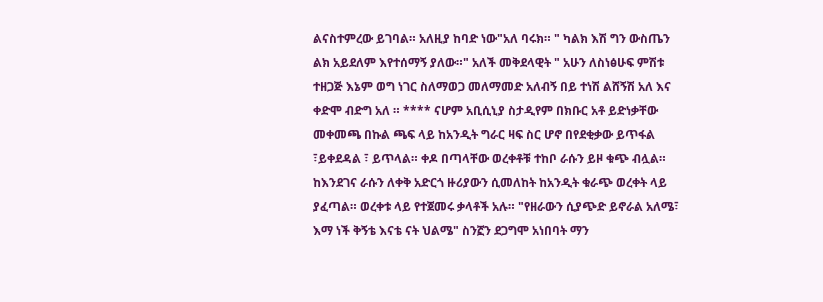ልናስተምረው ይገባል። አለዚያ ከባድ ነው"አለ ባሩክ። " ካልክ እሽ ግን ውስጤን ልክ አይደለም እየተሰማኝ ያለው።" አለች መቅደላዊት " አሁን ለስነፅሁፍ ምሽቱ ተዘጋጅ እኔም ወግ ነገር ስለማወጋ መለማመድ አለብኝ በይ ተነሽ ልሸኝሽ አለ እና ቀድሞ ብድግ አለ ። **** ናሆም አቢሲኒያ ስታዲየም በክቡር አቶ ይድነቃቸው መቀመጫ በኩል ጫፍ ላይ ከአንዲት ግራር ዛፍ ስር ሆኖ በየደቂቃው ይጥፋል ፣ይቀደዳል ፣ ይጥላል። ቀዶ በጣላቸው ወረቀቶቹ ተከቦ ራሱን ይዞ ቁጭ ብሏል። ከእንደገና ራሱን ለቀቅ አድርጎ ዙሪያውን ሲመለከት ከአንዲት ቁራጭ ወረቀት ላይ ያፈጣል። ወረቀቱ ላይ የተጀመሩ ቃላቶች አሉ። "የዘራውን ሲያጭድ ይኖራል አለሜ፣ እማ ነች ቅኝቴ እናቴ ናት ህልሜ" ስንኟን ደጋግሞ አነበባት ማን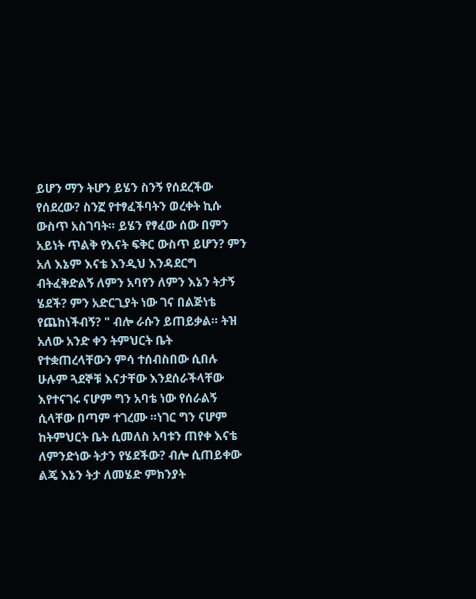ይሆን ማን ትሆን ይሄን ስንኝ የሰደረችው የሰደረው? ስንኟ የተፃፈችባትን ወረቀት ኪሱ ውስጥ አስገባት። ይሄን የፃፈው ሰው በምን አይነት ጥልቅ የእናት ፍቅር ውስጥ ይሆን? ምን አለ እኔም እናቴ እንዲህ እንዳደርግ ብትፈቅድልኝ ለምን አባየን ለምን እኔን ትታኝ ሄደች? ምን አድርጊያት ነው ገና በልጅነቴ የጨከነችብኝ? " ብሎ ራሱን ይጠይቃል። ትዝ አለው አንድ ቀን ትምህርት ቤት የተቋጠረላቸውን ምሳ ተሰብስበው ሲበሉ ሁሉም ጓደኞቹ እናታቸው እንደሰራችላቸው እየተናገሩ ናሆም ግን አባቴ ነው የሰራልኝ ሲላቸው በጣም ተገረሙ ።ነገር ግን ናሆም ከትምህርት ቤት ሲመለስ አባቱን ጠየቀ እናቴ ለምንድነው ትታን የሄደችው? ብሎ ሲጠይቀው ልጄ እኔን ትታ ለመሄድ ምክንያት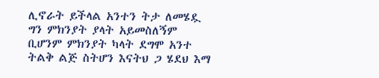ሊኖራት ይችላል አንተን ትታ ለመሄዷ ግን ምክንያት ያላት አይመስለኝም ቢሆንም ምክንያት ካላት ደግሞ አንተ ትልቅ ልጅ ስትሆን እናትህ ጋ ሄደህ እማ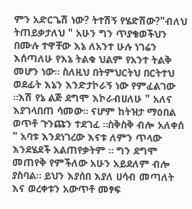ምን አድርጌሽ ነው? ትተሽኝ የሄድሽው?"ብለህ ትጠይቃታለህ " አሁን ግን ጥያቄወችህን በሙሉ ተዋቸው እኔ ለአንተ ሁሉ ነገሬን እሰጣለሁ የእኔ ትልቁ ህልም የአንተ ትልቅ መሆን ነው። ስለዚህ በትምህርትህ በርትተህ ወደፊት እኔን እንድታኮራኝ ነው የምፈልገው ።እሽ የኔ ልጅ ደግሞ እኮራብሀለሁ " አለና እያገላበጠ ሳመው። ናሆም ከትዝታ ማዕበል ወጥቶ ጉንጩን ተደገፈ ።ስቅስቅ ብሎ አለቀሰ " አባቱ እንደነገረው እናቱ ለምን ጥላው እንደሄደች አልጠየቃትም ። ግን ደግሞ መጠየቅ የምችለው አሁን አይደለም ብሎ ያስባል። ይህን እያሰበ እያለ ሀሳብ መጣለት እና ወረቀቱን አውጥቶ መፃፍ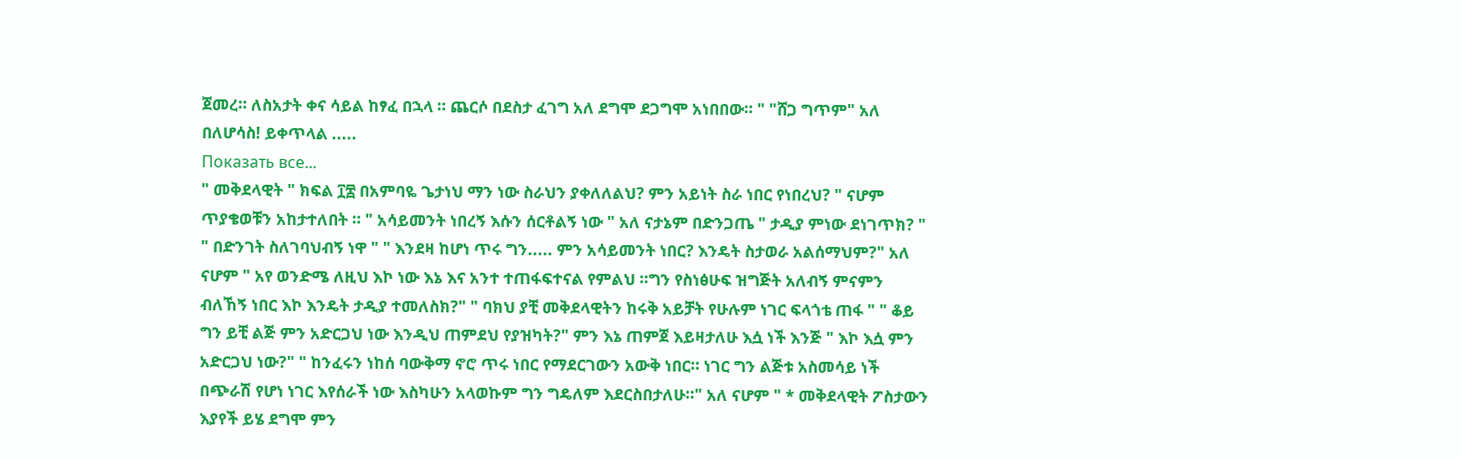ጀመረ። ለስአታት ቀና ሳይል ከፃፈ በኋላ ። ጨርሶ በደስታ ፈገግ አለ ደግሞ ደጋግሞ አነበበው። " "ሸጋ ግጥም" አለ በለሆሳስ! ይቀጥላል .....
Показать все...
" መቅደላዊት " ክፍል ፲፰ በአምባዬ ጌታነህ ማን ነው ስራህን ያቀለለልህ? ምን አይነት ስራ ነበር የነበረህ? " ናሆም ጥያቄወቹን አከታተለበት ። " አሳይመንት ነበረኝ እሱን ሰርቶልኝ ነው " አለ ናታኔም በድንጋጤ " ታዲያ ምነው ደነገጥክ? " " በድንገት ስለገባህብኝ ነዋ " " እንደዛ ከሆነ ጥሩ ግን..... ምን አሳይመንት ነበር? እንዴት ስታወራ አልሰማህም?" አለ ናሆም " አየ ወንድሜ ለዚህ እኮ ነው እኔ እና አንተ ተጠፋፍተናል የምልህ ።ግን የስነፅሁፍ ዝግጅት አለብኝ ምናምን ብለኸኝ ነበር እኮ እንዴት ታዲያ ተመለስክ?" " ባክህ ያቺ መቅደላዊትን ከሩቅ አይቻት የሁሉም ነገር ፍላጎቴ ጠፋ " " ቆይ ግን ይቺ ልጅ ምን አድርጋህ ነው እንዲህ ጠምደህ የያዝካት?" ምን እኔ ጠምጀ እይዛታለሁ እሷ ነች እንጅ " እኮ እሷ ምን አድርጋህ ነው?" " ከንፈሩን ነከሰ ባውቅማ ኖሮ ጥሩ ነበር የማደርገውን አውቅ ነበር። ነገር ግን ልጅቱ አስመሳይ ነች በጭራሽ የሆነ ነገር እየሰራች ነው እስካሁን አላወኩም ግን ግዴለም እደርስበታለሁ።" አለ ናሆም " * መቅደላዊት ፖስታውን እያየች ይሄ ደግሞ ምን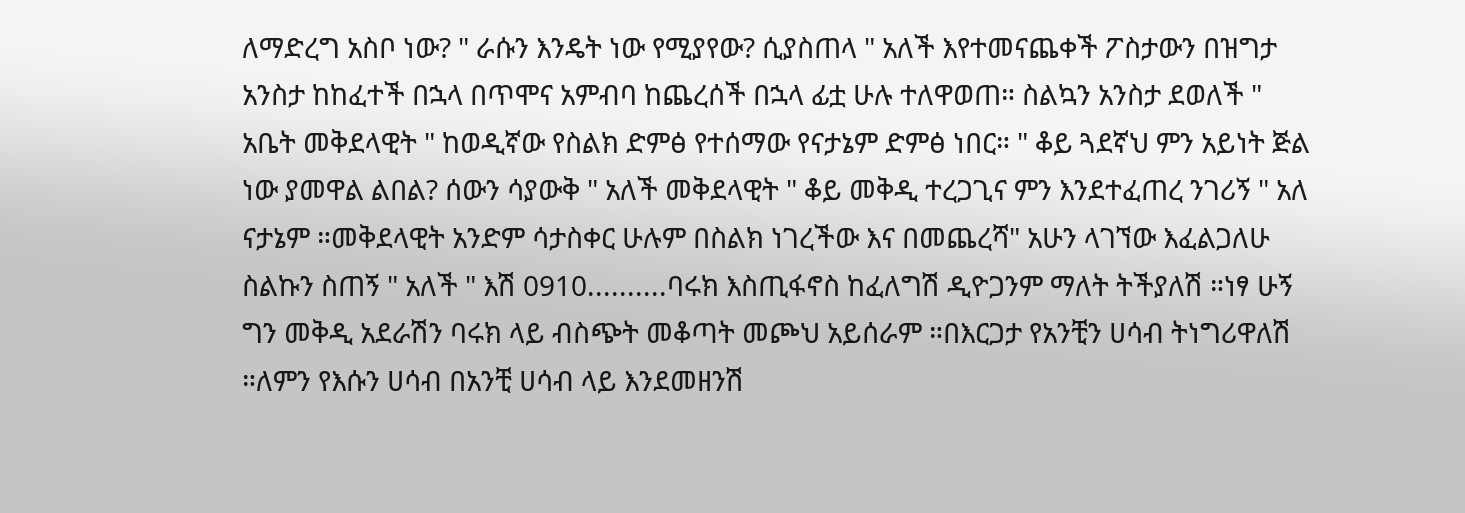ለማድረግ አስቦ ነው? " ራሱን እንዴት ነው የሚያየው? ሲያስጠላ " አለች እየተመናጨቀች ፖስታውን በዝግታ አንስታ ከከፈተች በኋላ በጥሞና አምብባ ከጨረሰች በኋላ ፊቷ ሁሉ ተለዋወጠ። ስልኳን አንስታ ደወለች " አቤት መቅደላዊት " ከወዲኛው የስልክ ድምፅ የተሰማው የናታኔም ድምፅ ነበር። " ቆይ ጓደኛህ ምን አይነት ጅል ነው ያመዋል ልበል? ሰውን ሳያውቅ " አለች መቅደላዊት " ቆይ መቅዲ ተረጋጊና ምን እንደተፈጠረ ንገሪኝ " አለ ናታኔም ።መቅደላዊት አንድም ሳታስቀር ሁሉም በስልክ ነገረችው እና በመጨረሻ" አሁን ላገኘው እፈልጋለሁ ስልኩን ስጠኝ " አለች " እሽ 0910..........ባሩክ እስጢፋኖስ ከፈለግሽ ዲዮጋንም ማለት ትችያለሽ ።ነፃ ሁኝ ግን መቅዲ አደራሽን ባሩክ ላይ ብስጭት መቆጣት መጮህ አይሰራም ።በእርጋታ የአንቺን ሀሳብ ትነግሪዋለሽ ።ለምን የእሱን ሀሳብ በአንቺ ሀሳብ ላይ እንደመዘንሽ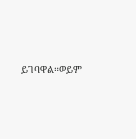ይገባዋል።ወይም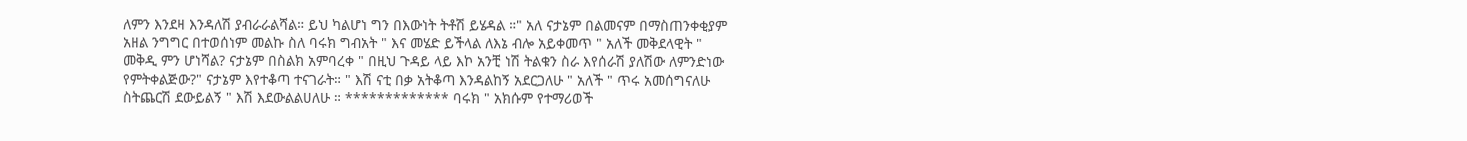ለምን እንደዛ እንዳለሽ ያብራራልሻል። ይህ ካልሆነ ግን በእውነት ትቶሽ ይሄዳል ።" አለ ናታኔም በልመናም በማስጠንቀቂያም አዘል ንግግር በተወሰነም መልኩ ስለ ባሩክ ግብአት " እና መሄድ ይችላል ለእኔ ብሎ አይቀመጥ " አለች መቅደላዊት " መቅዲ ምን ሆነሻል? ናታኔም በስልክ አምባረቀ " በዚህ ጉዳይ ላይ እኮ አንቺ ነሽ ትልቁን ስራ እየሰራሽ ያለሽው ለምንድነው የምትቀልጅው?" ናታኔም እየተቆጣ ተናገራት። " እሽ ናቲ በቃ አትቆጣ እንዳልከኝ አደርጋለሁ " አለች " ጥሩ አመሰግናለሁ ስትጨርሽ ደውይልኝ " እሽ እደውልልሀለሁ ። ************* ባሩክ " አክሱም የተማሪወች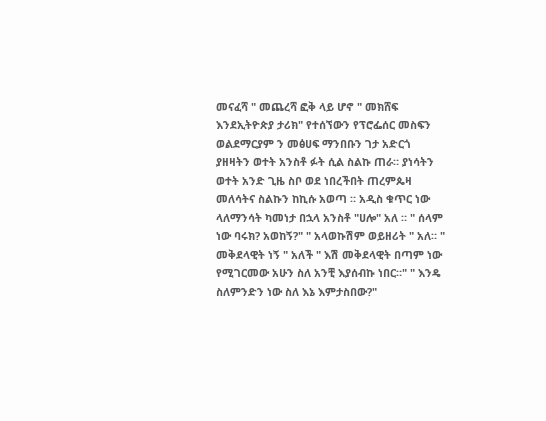መናፈሻ " መጨረሻ ፎቅ ላይ ሆኖ " መክሸፍ እንደኢትዮጵያ ታሪክ" የተሰኘውን የፕሮፌሰር መስፍን ወልደማርያም ን መፅሀፍ ማንበቡን ገታ አድርጎ ያዘዛትን ወተት አንስቶ ፉት ሲል ስልኩ ጠራ። ያነሳትን ወተት አንድ ጊዜ ስቦ ወደ ነበረችበት ጠረምጴዛ መለሳትና ስልኩን ከኪሱ አወጣ ። አዲስ ቁጥር ነው ላለማንሳት ካመነታ በኋላ አንስቶ "ሀሎ" አለ ። " ሰላም ነው ባሩክ? አወከኝ?" " አላወኩሽም ወይዘሪት " አለ። " መቅደላዊት ነኝ " አለች " እሽ መቅደላዊት በጣም ነው የሚገርመው አሁን ስለ አንቺ እያሰብኩ ነበር።" " እንዴ ስለምንድን ነው ስለ እኔ እምታስበው?"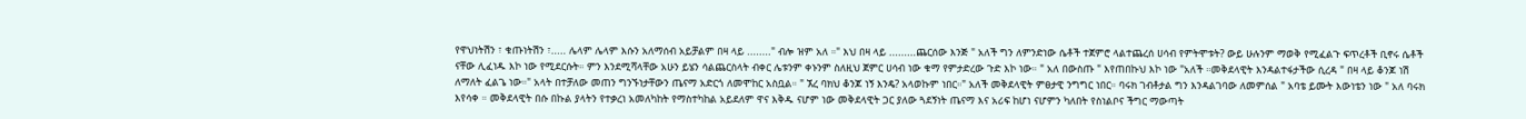የዋህነትሽን ፣ ቁጡነትሽን ፣..... ሌላም ሌላም እሱን አለማሰብ አይቻልም በዛ ላይ ........" ብሎ ዝም አለ ።" እህ በዛ ላይ .........ጨርሰው እንጅ " አለች ግን ለምንድነው ሴቶች ተጀምሮ ላልተጨረሰ ሀሳብ የምትሞቱት? ውይ ሁሉንም ማወቅ የሚፈልጉ ፍጥረቶች ቢኖሩ ሴቶች ናቸው ሊፈነዱ እኮ ነው የሚደርሱት። ምን እንደሚሻላቸው አሁን ይሄን ሳልጨርስላት ብቀር ሌቱንም ቀኑንም ስለዚህ ጀምር ሀሳብ ነው ቁማ የምታድረው ጉድ እኮ ነው። " አለ በውስጡ " እየጠበኩህ እኮ ነው "አለች ።መቅደላዊት እንዳልተፋታችው ሲረዳ " በዛ ላይ ቆንጆ ነሽ ለማለት ፈልጌ ነው።" አላት በተቻለው መጠን ግንኙነታቸውን ጤናማ አድርጎ ለመሞከር አስቧል። " ኧረ ባክህ ቆንጆ ነኝ እንዴ? አላወኩም ነበር።" አለች መቅደላዊት ምፀታዊ ንግግር ነበር። ባሩክ ገብቶታል ግን እንዳልገባው ለመምሰል " አባቴ ይሙት እውነቴን ነው " አለ ባሩክ እየሳቀ ። መቅደላዊት በሱ በኩል ያላትን የተቃረነ አመለካከት የማስተካከል አይደለም ዋና እቅዱ ናሆም ነው መቅደላዊት ጋር ያለው ጓደኝነት ጤናማ እና አሪፍ ከሆነ ናሆምን ካለበት የስነልቦና ችግር ማውጣት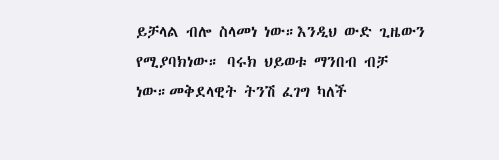ይቻላል ብሎ ስላመነ ነው።እንዲህ ውድ ጊዜውን የሚያባክነው። ባሩክ ህይወቱ ማንበብ ብቻ ነው።መቅደላዊት ትንሽ ፈገግ ካለች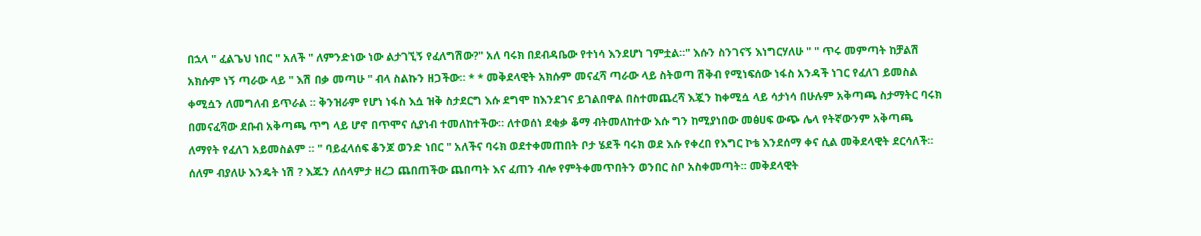በኋላ " ፈልጌህ ነበር " አለች " ለምንድነው ነው ልታገኚኝ የፈለግሽው?" አለ ባሩክ በደብዳቤው የተነሳ እንደሆነ ገምቷል።" እሱን ስንገናኝ እነግርሃለሁ " " ጥሩ መምጣት ከቻልሽ አክሱም ነኝ ጣራው ላይ " እሽ በቃ መጣሁ " ብላ ስልኩን ዘጋችው። * * መቅደላዊት አክሱም መናፈሻ ጣራው ላይ ስትወጣ ሽቅብ የሚነፍሰው ነፋስ አንዳች ነገር የፈለገ ይመስል ቀሚሷን ለመግለብ ይጥራል ። ቅንዝራም የሆነ ነፋስ እሷ ዝቅ ስታደርግ እሱ ደግሞ ከእንደገና ይገልበዋል በስተመጨረሻ እጇን ከቀሚሷ ላይ ሳታነሳ በሁሉም አቅጣጫ ስታማትር ባሩክ በመናፈሻው ደቡብ አቅጣጫ ጥግ ላይ ሆኖ በጥሞና ሲያነብ ተመለከተችው። ለተወሰነ ደቂቃ ቆማ ብትመለከተው እሱ ግን ከሚያነበው መፅሀፍ ውጭ ሌላ የትኛውንም አቅጣጫ ለማየት የፈለገ አይመስልም ። " ባይፈላሰፍ ቆንጆ ወንድ ነበር " አለችና ባሩክ ወደተቀመጠበት ቦታ ሄደች ባሩክ ወደ እሱ የቀረበ የእግር ኮቴ እንደሰማ ቀና ሲል መቅደላዊት ደርሳለች። ሰለም ብያለሁ እንዴት ነሽ ? እጁን ለሰላምታ ዘረጋ ጨበጠችው ጨበጣት እና ፈጠን ብሎ የምትቀመጥበትን ወንበር ስቦ አስቀመጣት። መቅደላዊት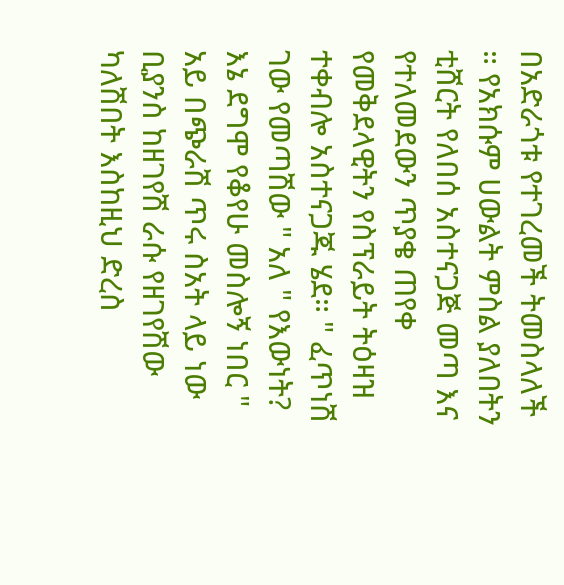በአድራጎቱ የተገረመች ትመስላለች ። የአክሱም ሀውልት ምስል ያለበትን ቲሸርት የለበሰ አስተናጋጅ መጣ እና የተለመደውን ጥያቄ ጠየቀ የመቅደላዊትን የስፕራይት ትዕዛዝ ተቀብሎ አስተናጋጁ ሄደ። " ፈጥነሽ ገው የመጣሽው " አለ " የእውነት? እኔ ደግሞ የቆየሁ መስሎኝ ነበር " አይ በጭራሽ ጥሩ ስአት ላይ ነው ቢያንስ ከዘገየሽ ራሱ የዘገየሽው ካለሽበት እስከዚህ ድረስ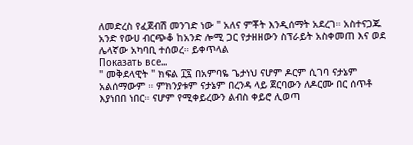ለመድረስ የፈጀብሽ መንገድ ነው " አለና ምቾት እንዲሰማት አደረገ። አስተናጋጁ አንድ የውሀ ብርጭቆ ከአንድ ሎሚ ጋር የታዘዘውን ስፕራይት አስቀመጠ እና ወደ ሌላኛው አካባቢ ተሰወረ። ይቀጥላል
Показать все...
" መቅደላዊት " ክፍል ፲፯ በአምባዬ ጌታነህ ናሆም ዶርም ሲገባ ናታኔም አልሰማውም ። ምክንያቱም ናታኔም በረንዳ ላይ ጀርባውን ለዶርሙ በር ሰጥቶ እያነበበ ነበር። ናሆም የሚቀይረውን ልብስ ቀይሮ ሊወጣ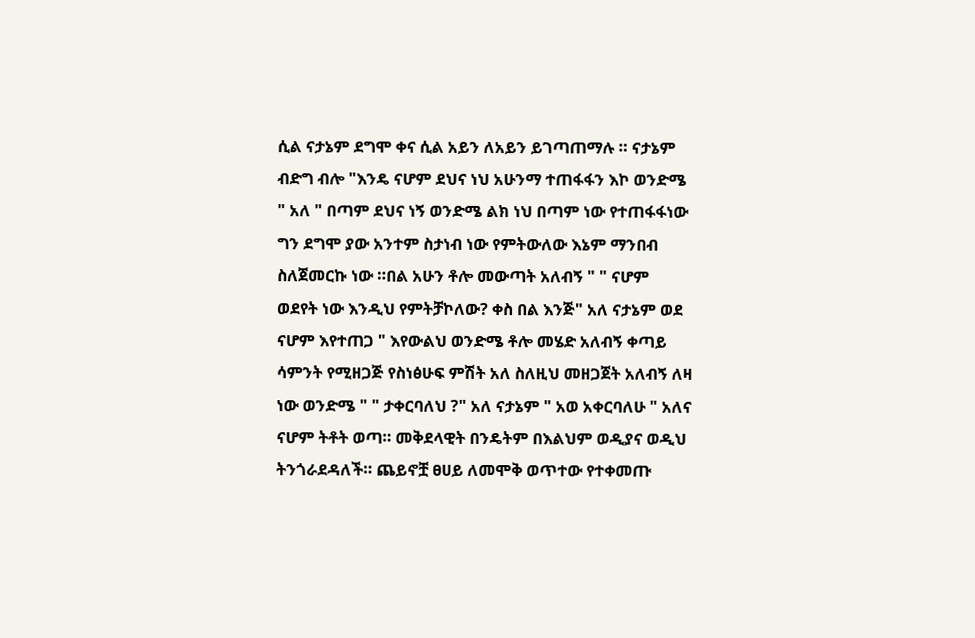ሲል ናታኔም ደግሞ ቀና ሲል አይን ለአይን ይገጣጠማሉ ። ናታኔም ብድግ ብሎ "እንዴ ናሆም ደህና ነህ አሁንማ ተጠፋፋን እኮ ወንድሜ " አለ " በጣም ደህና ነኝ ወንድሜ ልክ ነህ በጣም ነው የተጠፋፋነው ግን ደግሞ ያው አንተም ስታነብ ነው የምትውለው እኔም ማንበብ ስለጀመርኩ ነው ።በል አሁን ቶሎ መውጣት አለብኝ " " ናሆም ወደየት ነው እንዲህ የምትቻኮለው? ቀስ በል እንጅ" አለ ናታኔም ወደ ናሆም እየተጠጋ " እየውልህ ወንድሜ ቶሎ መሄድ አለብኝ ቀጣይ ሳምንት የሚዘጋጅ የስነፅሁፍ ምሽት አለ ስለዚህ መዘጋጀት አለብኝ ለዛ ነው ወንድሜ " " ታቀርባለህ ?" አለ ናታኔም " አወ አቀርባለሁ " አለና ናሆም ትቶት ወጣ። መቅደላዊት በንዴትም በእልህም ወዲያና ወዲህ ትንጎራደዳለች። ጨይኖቿ ፀሀይ ለመሞቅ ወጥተው የተቀመጡ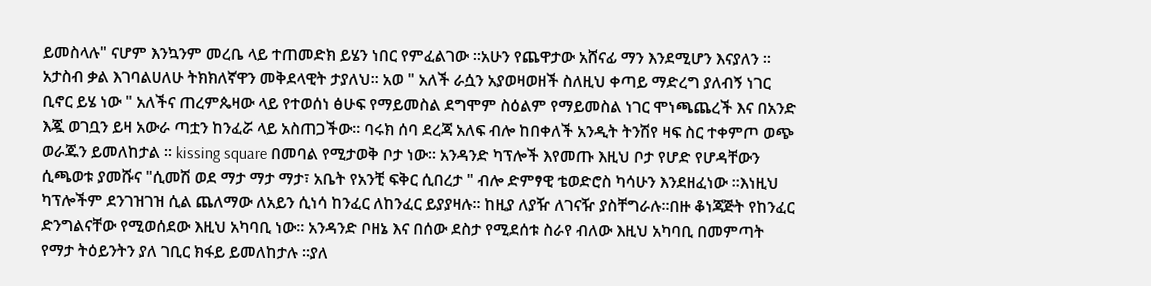ይመስላሉ" ናሆም እንኳንም መረቤ ላይ ተጠመድክ ይሄን ነበር የምፈልገው ።አሁን የጨዋታው አሸናፊ ማን እንደሚሆን እናያለን ። አታስብ ቃል እገባልሀለሁ ትክክለኛዋን መቅደላዊት ታያለህ። አወ " አለች ራሷን አያወዛወዘች ስለዚህ ቀጣይ ማድረግ ያለብኝ ነገር ቢኖር ይሄ ነው " አለችና ጠረምጴዛው ላይ የተወሰነ ፅሁፍ የማይመስል ደግሞም ስዕልም የማይመስል ነገር ሞነጫጨረች እና በአንድ እጇ ወገቧን ይዛ አውራ ጣቷን ከንፈሯ ላይ አስጠጋችው። ባሩክ ሰባ ደረጃ አለፍ ብሎ ከበቀለች አንዲት ትንሽየ ዛፍ ስር ተቀምጦ ወጭ ወራጁን ይመለከታል ። kissing square በመባል የሚታወቅ ቦታ ነው። አንዳንድ ካፕሎች እየመጡ እዚህ ቦታ የሆድ የሆዳቸውን ሲጫወቱ ያመሹና "ሲመሽ ወደ ማታ ማታ ማታ፣ አቤት የአንቺ ፍቅር ሲበረታ " ብሎ ድምፃዊ ቴወድሮስ ካሳሁን እንደዘፈነው ።እነዚህ ካፕሎችም ደንገዝገዝ ሲል ጨለማው ለአይን ሲነሳ ከንፈር ለከንፈር ይያያዛሉ። ከዚያ ለያዥ ለገናዥ ያስቸግራሉ።በዙ ቆነጃጅት የከንፈር ድንግልናቸው የሚወሰደው እዚህ አካባቢ ነው። አንዳንድ ቦዘኔ እና በሰው ደስታ የሚደሰቱ ስራየ ብለው እዚህ አካባቢ በመምጣት የማታ ትዕይንትን ያለ ገቢር ክፋይ ይመለከታሉ ።ያለ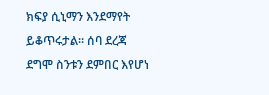ክፍያ ሲኒማን እንደማየት ይቆጥሩታል። ሰባ ደረጃ ደግሞ ስንቱን ደምበር እየሆነ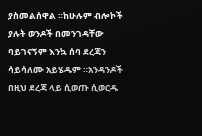ያስመልሰዋል ።ከሁሉም ብሎኮች ያሉት ወንዶች በመንገዳቸው ባይገናኝም እንኳ ሰባ ደረጃን ሳይሳለሙ አይሄዱም ።አንዳንዶች በዚህ ደረጃ ላይ ሲወጡ ሲወርዱ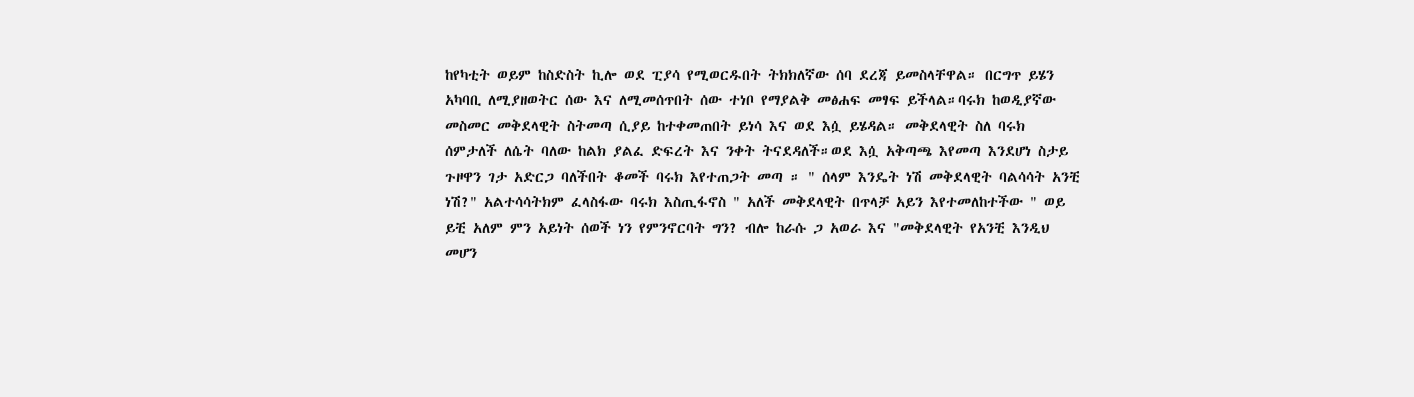ከየካቲት ወይም ከስድስት ኪሎ ወደ ፒያሳ የሚወርዱበት ትክክለኛው ሰባ ደረጃ ይመስላቸዋል። በርግጥ ይሄን አካባቢ ለሚያዘወትር ሰው እና ለሚመሰጥበት ሰው ተነቦ የማያልቅ መፅሐፍ መፃፍ ይችላል።ባሩክ ከወዲያኛው መስመር መቅደላዊት ስትመጣ ሲያይ ከተቀመጠበት ይነሳ እና ወደ እሷ ይሄዳል። መቅደላዊት ስለ ባሩክ ሰምታለች ለሴት ባለው ከልክ ያልፈ ድፍረት እና ንቀት ትናደዳለች።ወደ እሷ አቅጣጫ እየመጣ እንደሆነ ስታይ ጉዞዋን ገታ አድርጋ ባለችበት ቆመች ባሩክ እየተጠጋት መጣ ። " ሰላም እንዴት ነሽ መቅደላዊት ባልሳሳት አንቺ ነሽ?" አልተሳሳትክም ፈላስፋው ባሩክ እስጢፋኖስ " አለች መቅደላዊት በጥላቻ አይን እየተመለከተችው " ወይ ይቺ አለም ምን አይነት ሰወች ነን የምንኖርባት ግን? ብሎ ከራሱ ጋ አወራ እና "መቅደላዊት የአንቺ እንዲህ መሆን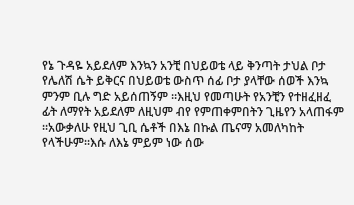የኔ ጉዳዬ አይደለም እንኳን አንቺ በህይወቴ ላይ ቅንጣት ታህል ቦታ የሌለሽ ሴት ይቅርና በህይወቴ ውስጥ ሰፊ ቦታ ያላቸው ሰወች እንኳ ምንም ቢሉ ግድ አይሰጠኝም ።እዚህ የመጣሁት የአንቺን የተዘፈዘፈ ፊት ለማየት አይደለም ለዚህም ብየ የምጠቀምበትን ጊዜየን አላጠፋም ።አውቃለሁ የዚህ ጊቢ ሴቶች በእኔ በኩል ጤናማ አመለካከት የላችሁም።እሱ ለእኔ ምይም ነው ሰው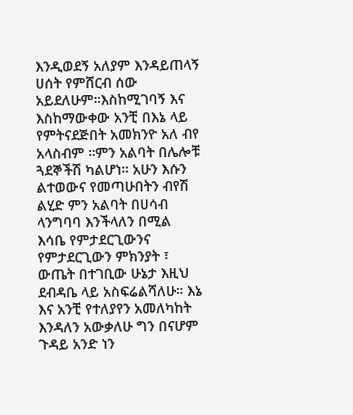እንዲወደኝ አለያም እንዳይጠላኝ ሀሰት የምሸርብ ሰው አይደለሁም።እስከሚገባኝ እና እስከማውቀው አንቺ በእኔ ላይ የምትናደጅበት አመክንዮ አለ ብየ አላስብም ።ምን አልባት በሌሎቹ ጓደኞችሽ ካልሆነ። አሁን እሱን ልተወውና የመጣሁበትን ብየሽ ልሂድ ምን አልባት በሀሳብ ላንግባባ እንችላለን በሚል እሳቤ የምታደርጊውንና የምታደርጊውን ምክንያት ፣ ውጤት በተገቢው ሁኔታ እዚህ ደብዳቤ ላይ አስፍሬልሻለሁ። እኔ እና አንቺ የተለያየን አመለካከት እንዳለን አውቃለሁ ግን በናሆም ጉዳይ አንድ ነን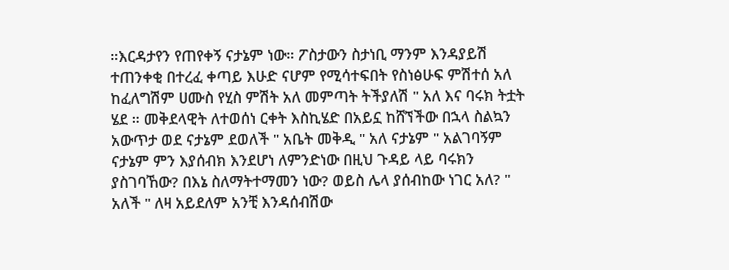።እርዳታየን የጠየቀኝ ናታኔም ነው። ፖስታውን ስታነቢ ማንም እንዳያይሽ ተጠንቀቂ በተረፈ ቀጣይ እሁድ ናሆም የሚሳተፍበት የስነፅሁፍ ምሽተሰ አለ ከፈለግሽም ሀሙስ የሂስ ምሽት አለ መምጣት ትችያለሽ " አለ እና ባሩክ ትቷት ሄደ ። መቅደላዊት ለተወሰነ ርቀት እስኪሄድ በአይኗ ከሸኘችው በኋላ ስልኳን አውጥታ ወደ ናታኔም ደወለች " አቤት መቅዲ " አለ ናታኔም " አልገባኝም ናታኔም ምን እያሰብክ እንደሆነ ለምንድነው በዚህ ጉዳይ ላይ ባሩክን ያስገባኸው? በእኔ ስለማትተማመን ነው? ወይስ ሌላ ያሰብከው ነገር አለ? " አለች " ለዛ አይደለም አንቺ እንዳሰብሽው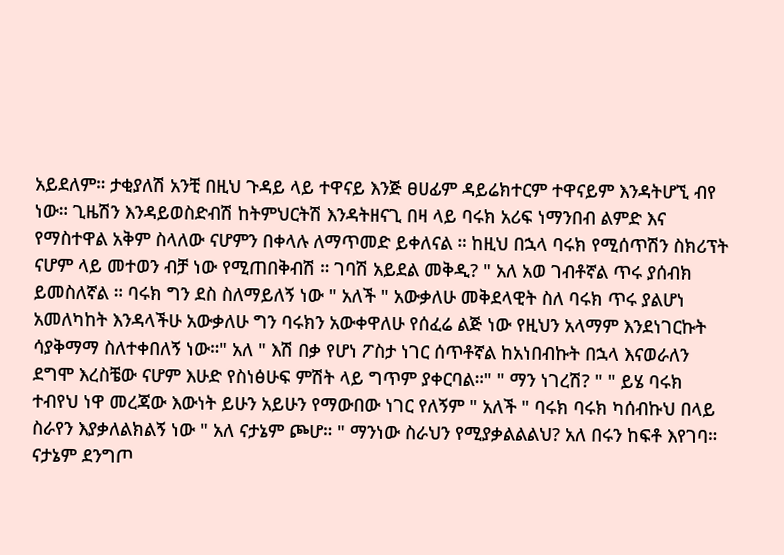አይደለም። ታቂያለሽ አንቺ በዚህ ጉዳይ ላይ ተዋናይ እንጅ ፀሀፊም ዳይሬክተርም ተዋናይም እንዳትሆኚ ብየ ነው። ጊዜሽን እንዳይወስድብሽ ከትምህርትሽ እንዳትዘናጊ በዛ ላይ ባሩክ አሪፍ ነማንበብ ልምድ እና የማስተዋል አቅም ስላለው ናሆምን በቀላሉ ለማጥመድ ይቀለናል ። ከዚህ በኋላ ባሩክ የሚሰጥሽን ስክሪፕት ናሆም ላይ መተወን ብቻ ነው የሚጠበቅብሽ ። ገባሽ አይደል መቅዲ? " አለ አወ ገብቶኛል ጥሩ ያሰብክ ይመስለኛል ። ባሩክ ግን ደስ ስለማይለኝ ነው " አለች " አውቃለሁ መቅደላዊት ስለ ባሩክ ጥሩ ያልሆነ አመለካከት እንዳላችሁ አውቃለሁ ግን ባሩክን አውቀዋለሁ የሰፈሬ ልጅ ነው የዚህን አላማም እንደነገርኩት ሳያቅማማ ስለተቀበለኝ ነው።" አለ " እሽ በቃ የሆነ ፖስታ ነገር ሰጥቶኛል ከአነበብኩት በኋላ እናወራለን ደግሞ እረስቼው ናሆም እሁድ የስነፅሁፍ ምሽት ላይ ግጥም ያቀርባል።" " ማን ነገረሽ? " " ይሄ ባሩክ ተብየህ ነዋ መረጃው እውነት ይሁን አይሁን የማውበው ነገር የለኝም " አለች " ባሩክ ባሩክ ካሰብኩህ በላይ ስራየን እያቃለልክልኝ ነው " አለ ናታኔም ጮሆ። " ማንነው ስራህን የሚያቃልልልህ? አለ በሩን ከፍቶ እየገባ። ናታኔም ደንግጦ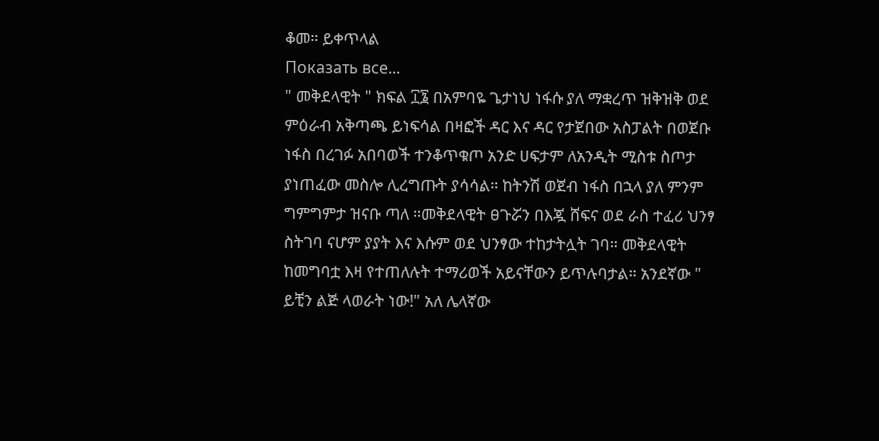ቆመ። ይቀጥላል
Показать все...
" መቅደላዊት " ክፍል ፲፮ በአምባዬ ጌታነህ ነፋሱ ያለ ማቋረጥ ዝቅዝቅ ወደ ምዕራብ አቅጣጫ ይነፍሳል በዛፎች ዳር እና ዳር የታጀበው አስፓልት በወጀቡ ነፋስ በረገፉ አበባወች ተንቆጥቁጦ አንድ ሀፍታም ለአንዲት ሚስቱ ስጦታ ያነጠፈው መስሎ ሊረግጡት ያሳሳል። ከትንሽ ወጀብ ነፋስ በኋላ ያለ ምንም ግምግምታ ዝናቡ ጣለ ።መቅደላዊት ፀጉሯን በእጇ ሸፍና ወደ ራስ ተፈሪ ህንፃ ስትገባ ናሆም ያያት እና እሱም ወደ ህንፃው ተከታትሏት ገባ። መቅደላዊት ከመግባቷ እዛ የተጠለሉት ተማሪወች አይናቸውን ይጥሉባታል። አንደኛው " ይቺን ልጅ ላወራት ነው!" አለ ሌላኛው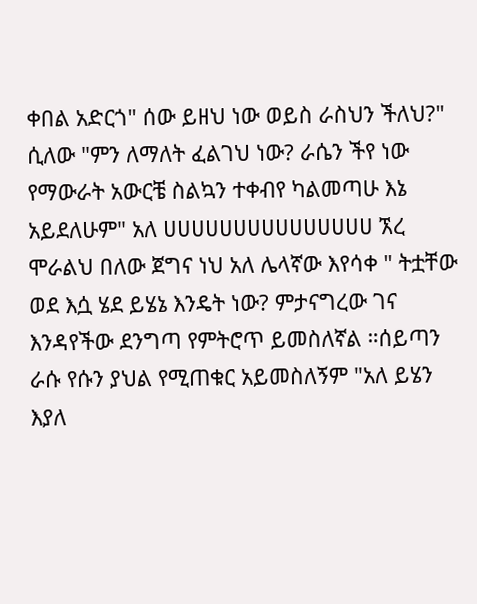ቀበል አድርጎ" ሰው ይዘህ ነው ወይስ ራስህን ችለህ?" ሲለው "ምን ለማለት ፈልገህ ነው? ራሴን ችየ ነው የማውራት አውርቼ ስልኳን ተቀብየ ካልመጣሁ እኔ አይደለሁም" አለ ሀሀሀሀሀሀሀሀሀሀሀሀሀሀሀ ኧረ ሞራልህ በለው ጀግና ነህ አለ ሌላኛው እየሳቀ " ትቷቸው ወደ እሷ ሄደ ይሄኔ እንዴት ነው? ምታናግረው ገና እንዳየችው ደንግጣ የምትሮጥ ይመስለኛል ።ሰይጣን ራሱ የሱን ያህል የሚጠቁር አይመስለኝም "አለ ይሄን እያለ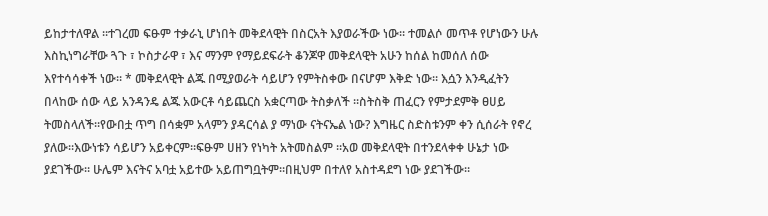ይከታተለዋል ።ተገረመ ፍፁም ተቃራኒ ሆነበት መቅደላዊት በስርአት እያወራችው ነው። ተመልሶ መጥቶ የሆነውን ሁሉ እስኪነግራቸው ጓጉ ፣ ኮስታራዋ ፣ እና ማንም የማይደፍራት ቆንጆዋ መቅደላዊት አሁን ከሰል ከመሰለ ሰው እየተሳሳቀች ነው። * መቅደላዊት ልጁ በሚያወራት ሳይሆን የምትስቀው በናሆም እቅድ ነው። እሷን እንዲፈትን በላከው ሰው ላይ አንዳንዴ ልጁ አውርቶ ሳይጨርስ አቋርጣው ትስቃለች ።ስትስቅ ጠፈርን የምታደምቅ ፀሀይ ትመስላለች።የውበቷ ጥግ በሳቋም አላምን ያዳርሳል ያ ማነው ናትናኤል ነው? እግዜር ስድስቱንም ቀን ሲሰራት የኖረ ያለው።እውነቱን ሳይሆን አይቀርም።ፍፁም ሀዘን የነካት አትመስልም ።አወ መቅደላዊት በተንደላቀቀ ሁኔታ ነው ያደገችው። ሁሌም እናትና አባቷ አይተው አይጠግቧትም።በዚህም በተለየ አስተዳደግ ነው ያደገችው።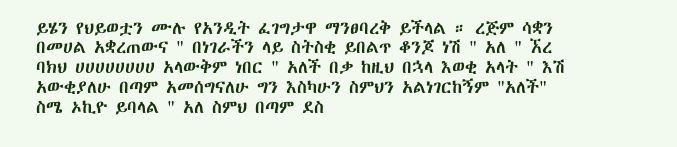ይሄን የህይወቷን ሙሉ የአንዲት ፈገግታዋ ማንፀባረቅ ይችላል ። ረጅም ሳቋን በመሀል አቋረጠውና " በነገራችን ላይ ስትስቂ ይበልጥ ቆንጆ ነሽ " አለ " ኧረ ባክህ ሀሀሀሀሀሀሀሀ አላውቅም ነበር " አለች በቃ ከዚህ በኋላ እወቂ አላት " እሽ አውቂያለሁ በጣም አመሰግናለሁ ግን እስካሁን ስምህን አልነገርከኝም "አለች" ስሜ ኦኪዮ ይባላል " አለ ስምህ በጣም ደስ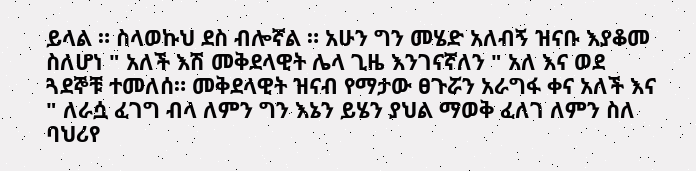ይላል ። ስላወኩህ ደስ ብሎኛል ። አሁን ግን መሄድ አለብኝ ዝናቡ እያቆመ ስለሆነ " አለች እሽ መቅደላዊት ሌላ ጊዜ እንገናኛለን " አለ እና ወደ ጓደኞቹ ተመለሰ። መቅደላዊት ዝናብ የማታው ፀጉሯን አራግፋ ቀና አለች እና " ለራሷ ፈገግ ብላ ለምን ግን እኔን ይሄን ያህል ማወቅ ፈለገ ለምን ስለ ባህሪየ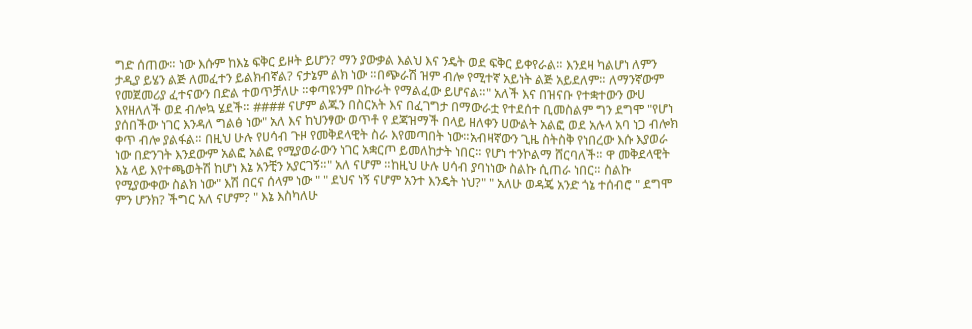ግድ ሰጠው። ነው እሱም ከእኔ ፍቅር ይዞት ይሆን? ማን ያውቃል እልህ እና ንዴት ወደ ፍቅር ይቀየራል። እንደዛ ካልሆነ ለምን ታዲያ ይሄን ልጅ ለመፈተን ይልክብኛል? ናታኔም ልክ ነው ።በጭራሽ ዝም ብሎ የሚተኛ አይነት ልጅ አይደለም። ለማንኛውም የመጀመሪያ ፈተናውን በድል ተወጥቻለሁ ።ቀጣዩንም በኩራት የማልፈው ይሆናል።" አለች እና በዝናቡ የተቋተውን ውሀ እየዘለለች ወደ ብሎኳ ሄደች። #### ናሆም ልጁን በስርአት እና በፈገግታ በማውራቷ የተደሰተ ቢመስልም ግን ደግሞ "የሆነ ያሰበችው ነገር እንዳለ ግልፅ ነው" አለ እና ከህንፃው ወጥቶ የ ደጃዝማች በላይ ዘለቀን ሀውልት አልፎ ወደ አሉላ አባ ነጋ ብሎክ ቀጥ ብሎ ያልፋል። በዚህ ሁሉ የሀሳብ ጉዞ የመቅደላዊት ስራ እየመጣበት ነው።አብዛኛውን ጊዜ ስትስቅ የነበረው እሱ እያወራ ነው በድንገት እንደውም አልፎ አልፎ የሚያወራውን ነገር አቋርጦ ይመለከታት ነበር። የሆነ ተንኮልማ ሸርባለች። ዋ መቅደላዊት እኔ ላይ እየተጫወትሽ ከሆነ እኔ አንቺን አያርገኝ።" አለ ናሆም ።ከዚህ ሁሉ ሀሳብ ያባነነው ስልኩ ሲጠራ ነበር። ስልኩ የሚያውቀው ስልክ ነው" እሽ በርና ሰላም ነው " " ደህና ነኝ ናሆም አንተ እንዴት ነህ?" " አለሁ ወዳጄ አንድ ጎኔ ተሰብሮ " ደግሞ ምን ሆንክ? ችግር አለ ናሆም? " እኔ እስካለሁ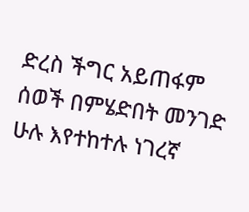ድረስ ችግር አይጠፋም ሰወች በምሄድበት መንገድ ሁሉ እየተከተሉ ነገረኛ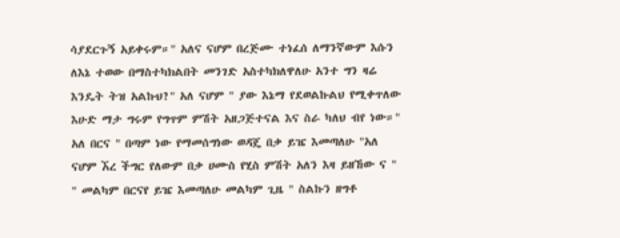ሳያደርጉኝ አይቀሩም።" አለና ናሆም በረጅሙ ተነፈሰ ለማንኛውም እሱን ለእኔ ተወው በማስተካክልበት መንገድ አስተካክለዋለሁ አንተ ግን ዛሬ እንዴት ትዝ አልኩህ?" አለ ናሆም " ያው እኔማ የደወልኩልህ የሚቀጥለው እሁድ ማታ ግሩም የግጥም ምሽት አዘጋጅተናል እና ስራ ካለህ ብየ ነው።" አለ በርና " በጣም ነው የማመሰግነው ወዳጄ በቃ ይዤ እመጣለሁ "አለ ናሆም ኧረ ችግር የለውም በቃ ሀሙስ የሂስ ምሽት አለን እዛ ይዘኸው ና " " መልካም በርናየ ይዤ እመጣለሁ መልካም ጊዜ " ስልኩን ዘግቶ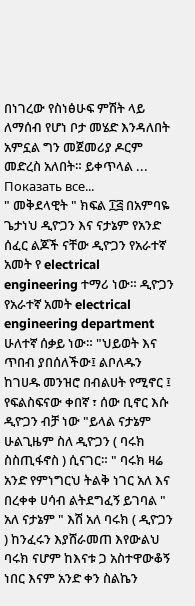በነገረው የስነፅሁፍ ምሽት ላይ ለማሰብ የሆነ ቦታ መሄድ እንዳለበት አምኗል ግን መጀመሪያ ዶርም መድረስ አለበት። ይቀጥላል ...
Показать все...
" መቅደላዊት " ክፍል ፲፭ በአምባዬ ጌታነህ ዲዮጋን እና ናታኔም የአንድ ሰፈር ልጆች ናቸው ዲዮጋን የአራተኛ አመት የ electrical engineering ተማሪ ነው። ዲዮጋን የአራተኛ አመት electrical engineering department ሁለተኛ ሰቃይ ነው። "ህይወት እና ጥበብ ያበሰለችው፤ ልቦለዱን ከገሀዱ መንዝሮ በብልሀት የሚኖር ፤ የፍልስፍናው ቀበኛ ፣ ሰው ቢኖር እሱ ዲዮጋን ብቻ ነው "ይላል ናታኔም ሁልጊዜም ስለ ዲዮጋን ( ባሩክ ስስጢፋኖስ ) ሲናገር። " ባሩክ ዛሬ አንድ የምነግርህ ትልቅ ነገር አለ እና በረቀቀ ሀሳብ ልትደግፈኝ ይገባል " አለ ናታኔም " እሽ አለ ባሩክ ( ዲዮጋን ) ከንፈሩን እያሸራመጠ እየውልህ ባሩክ ናሆም ከእናቱ ጋ አስተዋውቆኝ ነበር እናም አንድ ቀን ስልኬን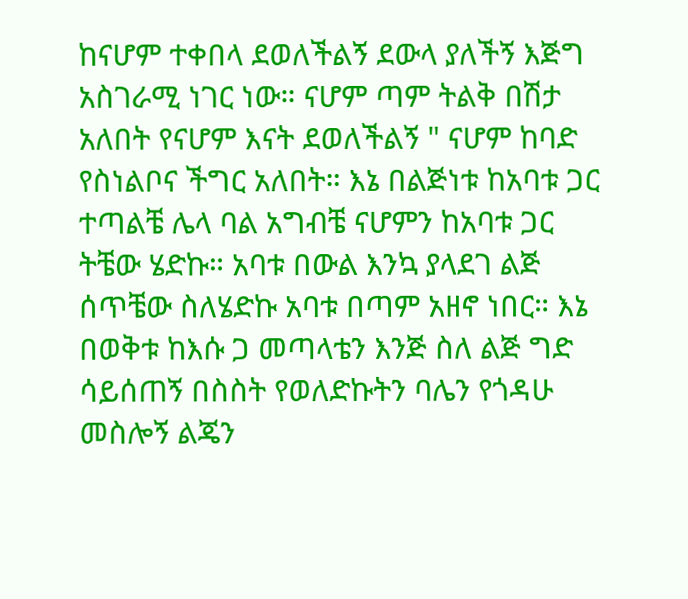ከናሆም ተቀበላ ደወለችልኝ ደውላ ያለችኝ እጅግ አስገራሚ ነገር ነው። ናሆም ጣም ትልቅ በሽታ አለበት የናሆም እናት ደወለችልኝ " ናሆም ከባድ የስነልቦና ችግር አለበት። እኔ በልጅነቱ ከአባቱ ጋር ተጣልቼ ሌላ ባል አግብቼ ናሆምን ከአባቱ ጋር ትቼው ሄድኩ። አባቱ በውል እንኳ ያላደገ ልጅ ሰጥቼው ስለሄድኩ አባቱ በጣም አዘኖ ነበር። እኔ በወቅቱ ከእሱ ጋ መጣላቴን እንጅ ስለ ልጅ ግድ ሳይሰጠኝ በስስት የወለድኩትን ባሌን የጎዳሁ መስሎኝ ልጄን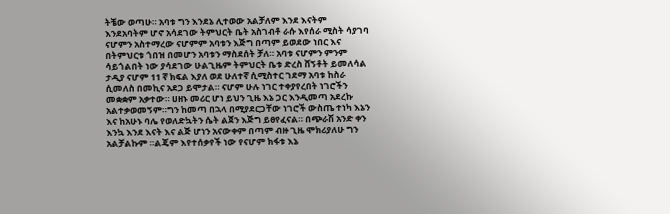ትቼው ወጣሁ። አባቱ ግን እንደኔ ሊተወው አልቻለም እንደ እናትም እንደአባትም ሆኖ አሳደገው ትምህርት ቤት አስገብቶ ራሱ እየሰራ ሚስት ሳያገባ ናሆምን አስተማረው ናሆምም አባቱን እጅግ በጣም ይወደው ነበር እና በትምህርቱ ጎበዝ በመሆን አባቱን ማስደሰት ቻለ። አባቱ ናሆምን ምንም ሳይጎልበት ነው ያሳደገው ሁልጊዜም ትምህርት ቤቱ ድረስ ሸኝቶት ይመለሳል ታዲያ ናሆም 11 ኛ ክፍል እያለ ወደ ሁለተኛ ሲሚስተር ገደማ አባቱ ከስራ ሲመለስ በመኪና አደጋ ይሞታል። ናሆም ሁሉ ነገር ተቀያየረበት ነገሮችን መቋቋም አቃተው። ሀዘኑ መሪር ሆነ ይህን ጊዜ እኔ ጋር እንዲመጣ አደረኩ አልተቃወመኝም።ግን ከመጣ በኋላ በሚያደርጋቸው ነገሮች ውስጤ ተነካ እኔን እና ከአሁኑ ባሌ የወለድኳትን ሴት ልጀን እጅግ ይፀየፈናል። በጭራሽ አንድ ቀን እንኳ እንደ እናት እና ልጅ ሆነን አናውቀም በጣም ብዙ ጊዜ ሞክሪያለሁ ግን አልቻልኩም ።ልጄም እየተሰቃየች ነው የናሆም ክፋቱ እኔ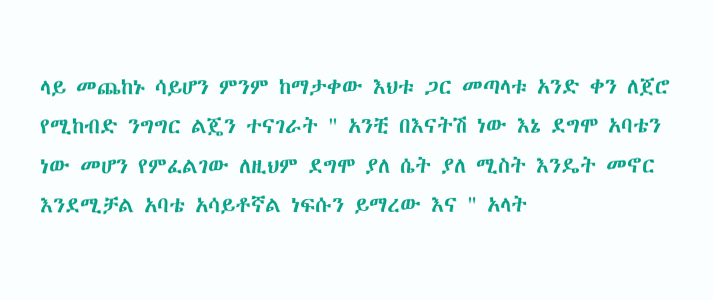ላይ መጨከኑ ሳይሆን ምንም ከማታቀው እህቱ ጋር መጣላቱ አንድ ቀን ለጀሮ የሚከብድ ንግግር ልጄን ተናገራት " አንቺ በእናትሽ ነው እኔ ደግሞ አባቴን ነው መሆን የምፈልገው ለዚህም ደግሞ ያለ ሴት ያለ ሚስት እንዴት መኖር እንደሚቻል አባቴ አሳይቶኛል ነፍሱን ይማረው እና " አላት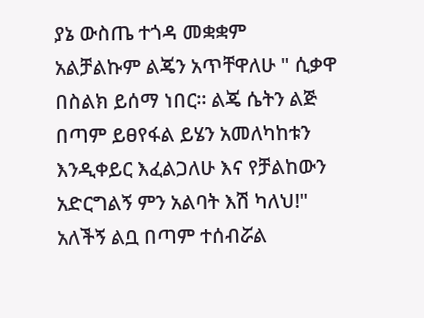ያኔ ውስጤ ተጎዳ መቋቋም አልቻልኩም ልጄን አጥቸዋለሁ " ሲቃዋ በስልክ ይሰማ ነበር። ልጄ ሴትን ልጅ በጣም ይፀየፋል ይሄን አመለካከቱን እንዲቀይር እፈልጋለሁ እና የቻልከውን አድርግልኝ ምን አልባት እሽ ካለህ!" አለችኝ ልቧ በጣም ተሰብሯል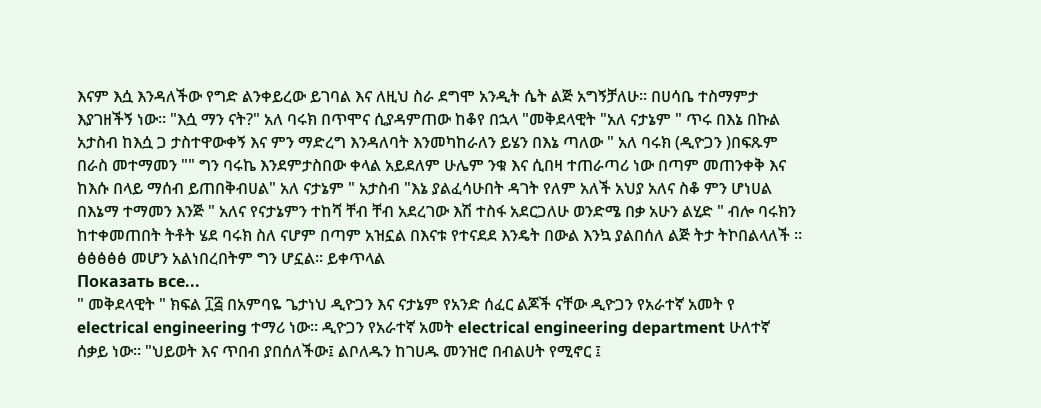እናም እሷ እንዳለችው የግድ ልንቀይረው ይገባል እና ለዚህ ስራ ደግሞ አንዲት ሴት ልጅ አግኝቻለሁ። በሀሳቤ ተስማምታ እያገዘችኝ ነው። "እሷ ማን ናት?" አለ ባሩክ በጥሞና ሲያዳምጠው ከቆየ በኋላ "መቅደላዊት "አለ ናታኔም " ጥሩ በእኔ በኩል አታስብ ከእሷ ጋ ታስተዋውቀኝ እና ምን ማድረግ እንዳለባት እንመካከራለን ይሄን በእኔ ጣለው " አለ ባሩክ (ዲዮጋን )በፍጹም በራስ መተማመን "" ግን ባሩኬ እንደምታስበው ቀላል አይደለም ሁሌም ንቁ እና ሲበዛ ተጠራጣሪ ነው በጣም መጠንቀቅ እና ከእሱ በላይ ማሰብ ይጠበቅብሀል" አለ ናታኔም " አታስብ "እኔ ያልፈሳሁበት ዳገት የለም አለች አህያ አለና ስቆ ምን ሆነሀል በእኔማ ተማመን እንጅ " አለና የናታኔምን ተከሻ ቸብ ቸብ አደረገው እሽ ተስፋ አደርጋለሁ ወንድሜ በቃ አሁን ልሂድ " ብሎ ባሩክን ከተቀመጠበት ትቶት ሄደ ባሩክ ስለ ናሆም በጣም አዝኗል በእናቱ የተናደደ እንዴት በውል እንኳ ያልበሰለ ልጅ ትታ ትኮበልላለች ። ፅፅፅፅፅ መሆን አልነበረበትም ግን ሆኗል። ይቀጥላል
Показать все...
" መቅደላዊት " ክፍል ፲፭ በአምባዬ ጌታነህ ዲዮጋን እና ናታኔም የአንድ ሰፈር ልጆች ናቸው ዲዮጋን የአራተኛ አመት የ electrical engineering ተማሪ ነው። ዲዮጋን የአራተኛ አመት electrical engineering department ሁለተኛ ሰቃይ ነው። "ህይወት እና ጥበብ ያበሰለችው፤ ልቦለዱን ከገሀዱ መንዝሮ በብልሀት የሚኖር ፤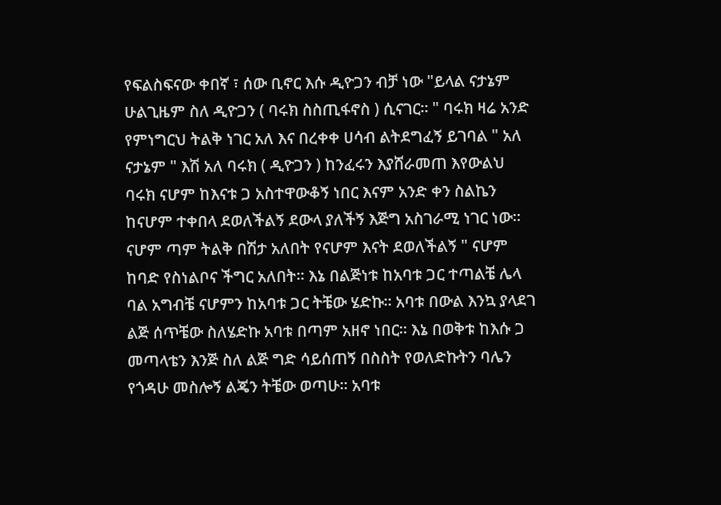የፍልስፍናው ቀበኛ ፣ ሰው ቢኖር እሱ ዲዮጋን ብቻ ነው "ይላል ናታኔም ሁልጊዜም ስለ ዲዮጋን ( ባሩክ ስስጢፋኖስ ) ሲናገር። " ባሩክ ዛሬ አንድ የምነግርህ ትልቅ ነገር አለ እና በረቀቀ ሀሳብ ልትደግፈኝ ይገባል " አለ ናታኔም " እሽ አለ ባሩክ ( ዲዮጋን ) ከንፈሩን እያሸራመጠ እየውልህ ባሩክ ናሆም ከእናቱ ጋ አስተዋውቆኝ ነበር እናም አንድ ቀን ስልኬን ከናሆም ተቀበላ ደወለችልኝ ደውላ ያለችኝ እጅግ አስገራሚ ነገር ነው። ናሆም ጣም ትልቅ በሽታ አለበት የናሆም እናት ደወለችልኝ " ናሆም ከባድ የስነልቦና ችግር አለበት። እኔ በልጅነቱ ከአባቱ ጋር ተጣልቼ ሌላ ባል አግብቼ ናሆምን ከአባቱ ጋር ትቼው ሄድኩ። አባቱ በውል እንኳ ያላደገ ልጅ ሰጥቼው ስለሄድኩ አባቱ በጣም አዘኖ ነበር። እኔ በወቅቱ ከእሱ ጋ መጣላቴን እንጅ ስለ ልጅ ግድ ሳይሰጠኝ በስስት የወለድኩትን ባሌን የጎዳሁ መስሎኝ ልጄን ትቼው ወጣሁ። አባቱ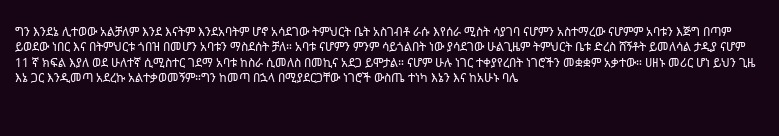ግን እንደኔ ሊተወው አልቻለም እንደ እናትም እንደአባትም ሆኖ አሳደገው ትምህርት ቤት አስገብቶ ራሱ እየሰራ ሚስት ሳያገባ ናሆምን አስተማረው ናሆምም አባቱን እጅግ በጣም ይወደው ነበር እና በትምህርቱ ጎበዝ በመሆን አባቱን ማስደሰት ቻለ። አባቱ ናሆምን ምንም ሳይጎልበት ነው ያሳደገው ሁልጊዜም ትምህርት ቤቱ ድረስ ሸኝቶት ይመለሳል ታዲያ ናሆም 11 ኛ ክፍል እያለ ወደ ሁለተኛ ሲሚስተር ገደማ አባቱ ከስራ ሲመለስ በመኪና አደጋ ይሞታል። ናሆም ሁሉ ነገር ተቀያየረበት ነገሮችን መቋቋም አቃተው። ሀዘኑ መሪር ሆነ ይህን ጊዜ እኔ ጋር እንዲመጣ አደረኩ አልተቃወመኝም።ግን ከመጣ በኋላ በሚያደርጋቸው ነገሮች ውስጤ ተነካ እኔን እና ከአሁኑ ባሌ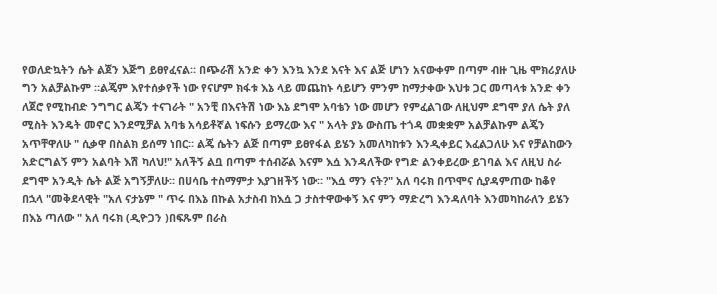የወለድኳትን ሴት ልጀን እጅግ ይፀየፈናል። በጭራሽ አንድ ቀን እንኳ እንደ እናት እና ልጅ ሆነን አናውቀም በጣም ብዙ ጊዜ ሞክሪያለሁ ግን አልቻልኩም ።ልጄም እየተሰቃየች ነው የናሆም ክፋቱ እኔ ላይ መጨከኑ ሳይሆን ምንም ከማታቀው እህቱ ጋር መጣላቱ አንድ ቀን ለጀሮ የሚከብድ ንግግር ልጄን ተናገራት " አንቺ በእናትሽ ነው እኔ ደግሞ አባቴን ነው መሆን የምፈልገው ለዚህም ደግሞ ያለ ሴት ያለ ሚስት እንዴት መኖር እንደሚቻል አባቴ አሳይቶኛል ነፍሱን ይማረው እና " አላት ያኔ ውስጤ ተጎዳ መቋቋም አልቻልኩም ልጄን አጥቸዋለሁ " ሲቃዋ በስልክ ይሰማ ነበር። ልጄ ሴትን ልጅ በጣም ይፀየፋል ይሄን አመለካከቱን እንዲቀይር እፈልጋለሁ እና የቻልከውን አድርግልኝ ምን አልባት እሽ ካለህ!" አለችኝ ልቧ በጣም ተሰብሯል እናም እሷ እንዳለችው የግድ ልንቀይረው ይገባል እና ለዚህ ስራ ደግሞ አንዲት ሴት ልጅ አግኝቻለሁ። በሀሳቤ ተስማምታ እያገዘችኝ ነው። "እሷ ማን ናት?" አለ ባሩክ በጥሞና ሲያዳምጠው ከቆየ በኋላ "መቅደላዊት "አለ ናታኔም " ጥሩ በእኔ በኩል አታስብ ከእሷ ጋ ታስተዋውቀኝ እና ምን ማድረግ እንዳለባት እንመካከራለን ይሄን በእኔ ጣለው " አለ ባሩክ (ዲዮጋን )በፍጹም በራስ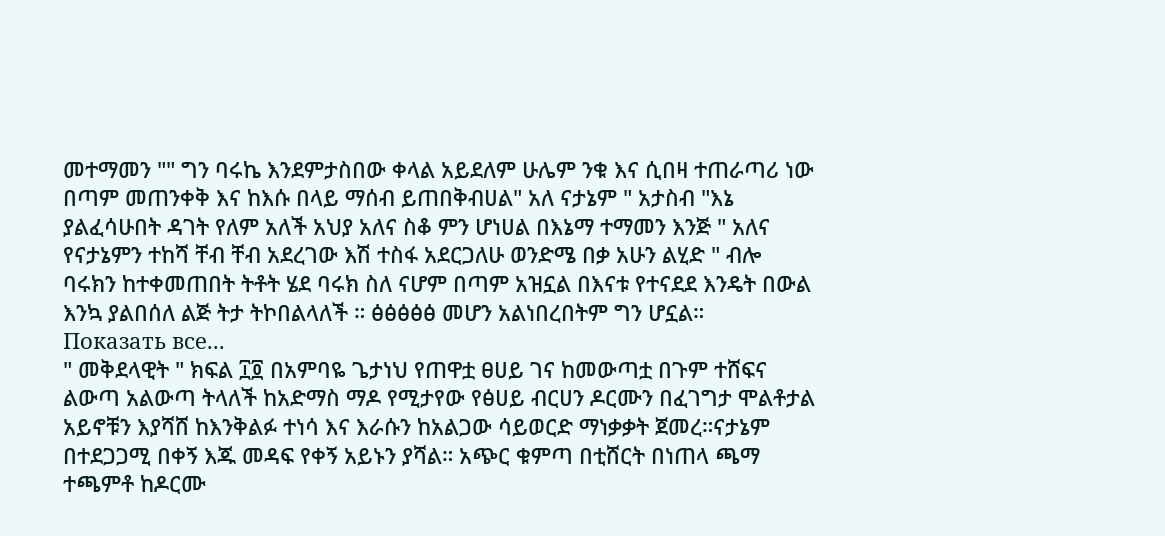መተማመን "" ግን ባሩኬ እንደምታስበው ቀላል አይደለም ሁሌም ንቁ እና ሲበዛ ተጠራጣሪ ነው በጣም መጠንቀቅ እና ከእሱ በላይ ማሰብ ይጠበቅብሀል" አለ ናታኔም " አታስብ "እኔ ያልፈሳሁበት ዳገት የለም አለች አህያ አለና ስቆ ምን ሆነሀል በእኔማ ተማመን እንጅ " አለና የናታኔምን ተከሻ ቸብ ቸብ አደረገው እሽ ተስፋ አደርጋለሁ ወንድሜ በቃ አሁን ልሂድ " ብሎ ባሩክን ከተቀመጠበት ትቶት ሄደ ባሩክ ስለ ናሆም በጣም አዝኗል በእናቱ የተናደደ እንዴት በውል እንኳ ያልበሰለ ልጅ ትታ ትኮበልላለች ። ፅፅፅፅፅ መሆን አልነበረበትም ግን ሆኗል።
Показать все...
" መቅደላዊት " ክፍል ፲፬ በአምባዬ ጌታነህ የጠዋቷ ፀሀይ ገና ከመውጣቷ በጉም ተሸፍና ልውጣ አልውጣ ትላለች ከአድማስ ማዶ የሚታየው የፅሀይ ብርሀን ዶርሙን በፈገግታ ሞልቶታል አይኖቹን እያሻሸ ከእንቅልፉ ተነሳ እና እራሱን ከአልጋው ሳይወርድ ማነቃቃት ጀመረ።ናታኔም በተደጋጋሚ በቀኝ እጁ መዳፍ የቀኝ አይኑን ያሻል። አጭር ቁምጣ በቲሸርት በነጠላ ጫማ ተጫምቶ ከዶርሙ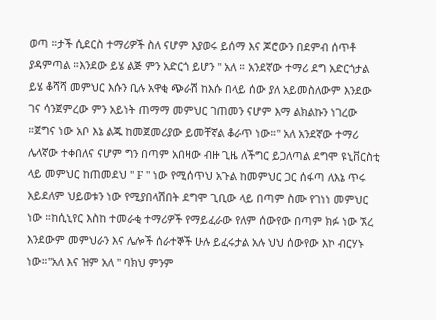ወጣ ።ታች ሲደርስ ተማሪዎች ስለ ናሆም እያወሩ ይሰማ እና ጆሮውን በደምብ ሰጥቶ ያዳምጣል ።እንደው ይሄ ልጅ ምን አድርጎ ይሆን " አለ ። አንደኛው ተማሪ ደግ አድርጎታል ይሄ ቆሻሻ መምህር እሱን ቢሉ አዋቂ ጭራሽ ከእሱ በላይ ሰው ያለ አይመስለውም እንደው ገና ሳንጀምረው ምን አይነት ጠማማ መምህር ገጠመን ናሆም እማ ልክልኩን ነገረው ።ጀግና ነው አቦ እኔ ልጁ ከመጀመሪያው ይመቸኛል ቆራጥ ነው።" አለ አንደኛው ተማሪ ሌላኛው ተቀበለና ናሆም ግን በጣም አበዛው ብዙ ጊዜ ለችግር ይጋለጣል ደግሞ ዩኒቨርስቲ ላይ መምህር ከጠመደህ " F " ነው የሚሰጥህ አጉል ከመምህር ጋር ሰፋጣ ለእኔ ጥሩ አይደለም ህይወቱን ነው የሚያበላሽበት ደግሞ ጊቢው ላይ በጣም ስሙ የገነነ መምህር ነው ።ከሲኒየር እስከ ተመራቂ ተማሪዎች የማይፈራው የለም ሰውየው በጣም ክፉ ነው ኧረ እንደውም መምህራን እና ሌሎች ሰራተኞች ሁሉ ይፈሩታል አሉ ህህ ሰውየው እኮ ብርሃኑ ነው።"አለ እና ዝም አለ " ባክህ ምንም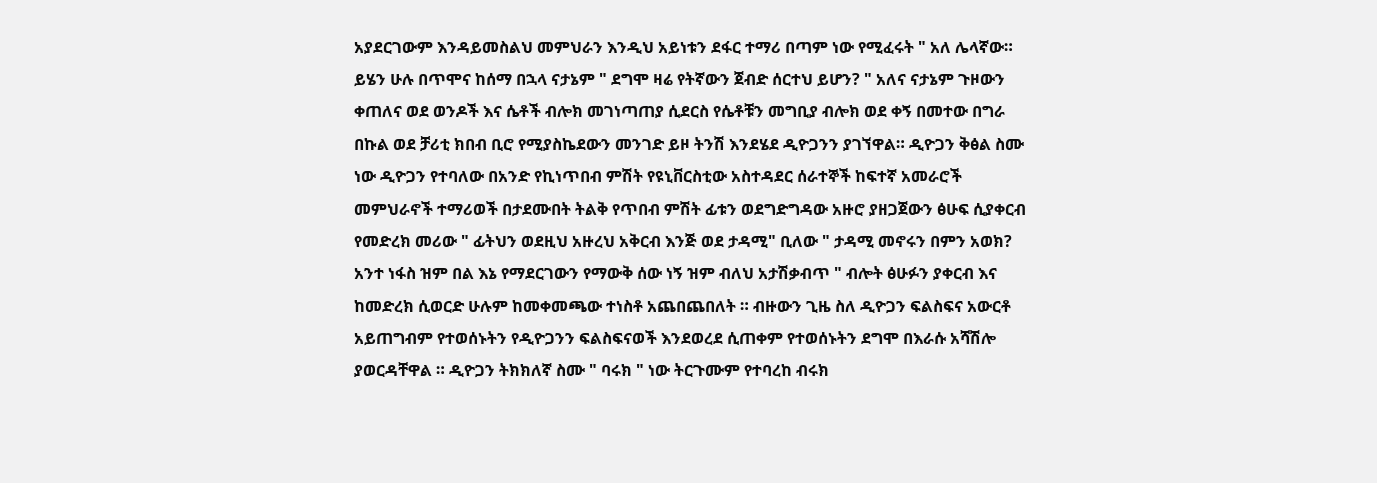አያደርገውም እንዳይመስልህ መምህራን እንዲህ አይነቱን ደፋር ተማሪ በጣም ነው የሚፈሩት " አለ ሌላኛው። ይሄን ሁሉ በጥሞና ከሰማ በኋላ ናታኔም " ደግሞ ዛሬ የትኛውን ጀብድ ሰርተህ ይሆን? " አለና ናታኔም ጉዞውን ቀጠለና ወደ ወንዶች እና ሴቶች ብሎክ መገነጣጠያ ሲደርስ የሴቶቹን መግቢያ ብሎክ ወደ ቀኝ በመተው በግራ በኩል ወደ ቻሪቲ ክበብ ቢሮ የሚያስኬደውን መንገድ ይዞ ትንሽ እንደሄደ ዲዮጋንን ያገኘዋል። ዲዮጋን ቅፅል ስሙ ነው ዲዮጋን የተባለው በአንድ የኪነጥበብ ምሽት የዩኒቨርስቲው አስተዳደር ሰራተኞች ከፍተኛ አመራሮች መምህራኖች ተማሪወች በታደሙበት ትልቅ የጥበብ ምሽት ፊቱን ወደግድግዳው አዙሮ ያዘጋጀውን ፅሁፍ ሲያቀርብ የመድረክ መሪው " ፊትህን ወደዚህ አዙረህ አቅርብ እንጅ ወደ ታዳሚ" ቢለው " ታዳሚ መኖሩን በምን አወክ? አንተ ነፋስ ዝም በል እኔ የማደርገውን የማውቅ ሰው ነኝ ዝም ብለህ አታሽቃብጥ " ብሎት ፅሁፉን ያቀርብ እና ከመድረክ ሲወርድ ሁሉም ከመቀመጫው ተነስቶ አጨበጨበለት ። ብዙውን ጊዜ ስለ ዲዮጋን ፍልስፍና አውርቶ አይጠግብም የተወሰኑትን የዲዮጋንን ፍልስፍናወች እንደወረደ ሲጠቀም የተወሰኑትን ደግሞ በእራሱ አሻሽሎ ያወርዳቸዋል ። ዲዮጋን ትክክለኛ ስሙ " ባሩክ " ነው ትርጉሙም የተባረከ ብሩክ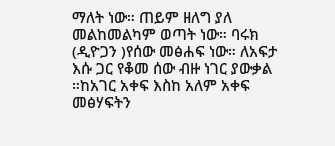ማለት ነው። ጠይም ዘለግ ያለ መልከመልካም ወጣት ነው። ባሩክ (ዲዮጋን )የሰው መፅሐፍ ነው። ለአፍታ እሱ ጋር የቆመ ሰው ብዙ ነገር ያውቃል ።ከአገር አቀፍ እስከ አለም አቀፍ መፅሃፍትን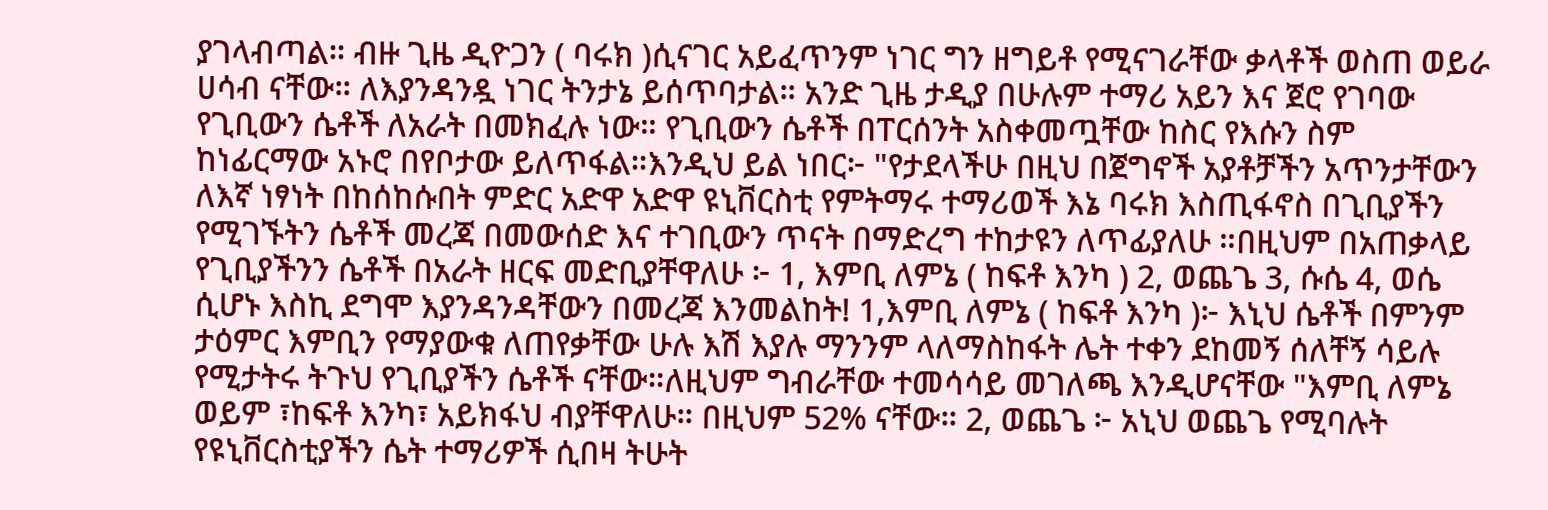ያገላብጣል። ብዙ ጊዜ ዲዮጋን ( ባሩክ )ሲናገር አይፈጥንም ነገር ግን ዘግይቶ የሚናገራቸው ቃላቶች ወስጠ ወይራ ሀሳብ ናቸው። ለእያንዳንዷ ነገር ትንታኔ ይሰጥባታል። አንድ ጊዜ ታዲያ በሁሉም ተማሪ አይን እና ጀሮ የገባው የጊቢውን ሴቶች ለአራት በመክፈሉ ነው። የጊቢውን ሴቶች በፐርሰንት አስቀመጧቸው ከስር የእሱን ስም ከነፊርማው አኑሮ በየቦታው ይለጥፋል።እንዲህ ይል ነበር፦ "የታደላችሁ በዚህ በጀግኖች አያቶቻችን አጥንታቸውን ለእኛ ነፃነት በከሰከሱበት ምድር አድዋ አድዋ ዩኒቨርስቲ የምትማሩ ተማሪወች እኔ ባሩክ እስጢፋኖስ በጊቢያችን የሚገኙትን ሴቶች መረጃ በመውሰድ እና ተገቢውን ጥናት በማድረግ ተከታዩን ለጥፊያለሁ ።በዚህም በአጠቃላይ የጊቢያችንን ሴቶች በአራት ዘርፍ መድቢያቸዋለሁ ፦ 1, እምቢ ለምኔ ( ከፍቶ እንካ ) 2, ወጨጌ 3, ሱሴ 4, ወሴ ሲሆኑ እስኪ ደግሞ እያንዳንዳቸውን በመረጃ እንመልከት! 1,እምቢ ለምኔ ( ከፍቶ እንካ )፦ እኒህ ሴቶች በምንም ታዕምር እምቢን የማያውቁ ለጠየቃቸው ሁሉ እሽ እያሉ ማንንም ላለማስከፋት ሌት ተቀን ደከመኝ ሰለቸኝ ሳይሉ የሚታትሩ ትጉህ የጊቢያችን ሴቶች ናቸው።ለዚህም ግብራቸው ተመሳሳይ መገለጫ እንዲሆናቸው "እምቢ ለምኔ ወይም ፣ከፍቶ እንካ፣ አይክፋህ ብያቸዋለሁ። በዚህም 52% ናቸው። 2, ወጨጌ ፦ አኒህ ወጨጌ የሚባሉት የዩኒቨርስቲያችን ሴት ተማሪዎች ሲበዛ ትሁት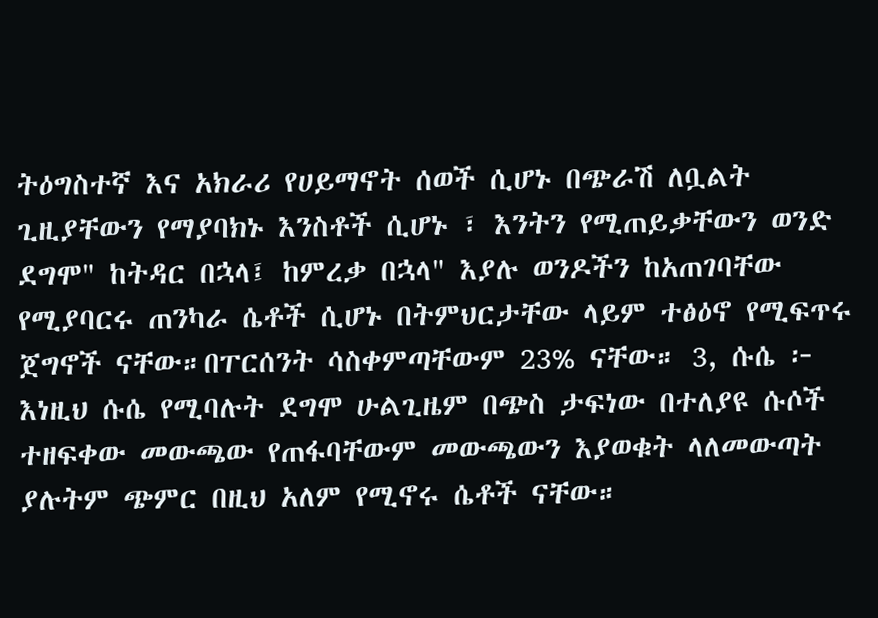ትዕግስተኛ እና አክራሪ የሀይማኖት ሰወች ሲሆኑ በጭራሽ ለቧልት ጊዚያቸውን የማያባክኑ እንስቶች ሲሆኑ ፣ እንትን የሚጠይቃቸውን ወንድ ደግሞ" ከትዳር በኋላ፤ ከምረቃ በኋላ" እያሉ ወንዶችን ከአጠገባቸው የሚያባርሩ ጠንካራ ሴቶች ሲሆኑ በትምህርታቸው ላይም ተፅዕኖ የሚፍጥሩ ጀግኖች ናቸው።በፐርሰንት ሳስቀምጣቸውም 23% ናቸው። 3, ሱሴ ፦ እነዚህ ሱሴ የሚባሉት ደግሞ ሁልጊዜም በጭስ ታፍነው በተለያዩ ሱሶች ተዘፍቀው መውጫው የጠፋባቸውም መውጫውን እያወቁት ላለመውጣት ያሉትም ጭምር በዚህ አለም የሚኖሩ ሴቶች ናቸው።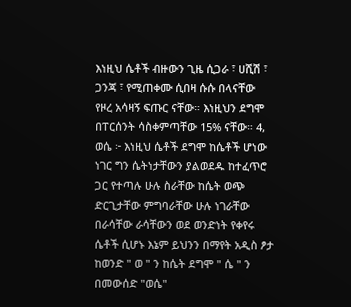እነዚህ ሴቶች ብዙውን ጊዜ ሲጋራ ፣ ሀሺሽ ፣ ጋንጃ ፣ የሚጠቀሙ ሲበዛ ሱሱ በላናቸው የዞረ አሳዛኝ ፍጡር ናቸው። እነዚህን ደግሞ በፐርሰንት ሳስቀምጣቸው 15% ናቸው። 4, ወሴ ፦ እነዚህ ሴቶች ደግሞ ከሴቶች ሆነው ነገር ግን ሴትነታቸውን ያልወደዱ ከተፈጥሮ ጋር የተጣሉ ሁሉ ስራቸው ከሴት ወጭ ድርጊታቸው ምግባራቸው ሁሉ ነገራቸው በራሳቸው ራሳቸውን ወደ ወንድነት የቀየሩ ሴቶች ሲሆኑ እኔም ይህንን በማየት አዲስ ፆታ ከወንድ " ወ " ን ከሴት ደግሞ " ሴ " ን በመውሰድ "ወሴ"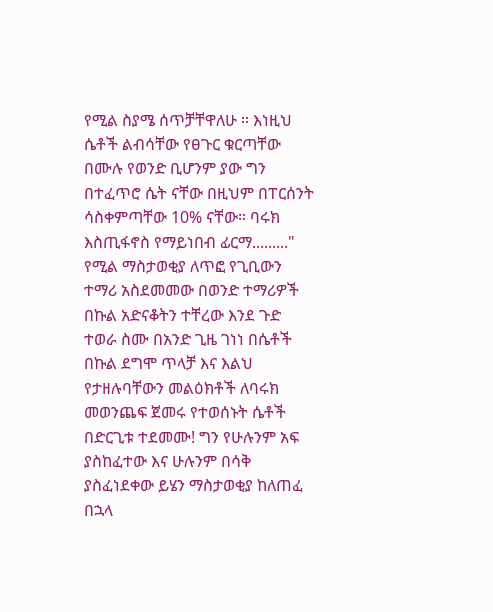የሚል ስያሜ ሰጥቻቸዋለሁ ። እነዚህ ሴቶች ልብሳቸው የፀጉር ቁርጣቸው በሙሉ የወንድ ቢሆንም ያው ግን በተፈጥሮ ሴት ናቸው በዚህም በፐርሰንት ሳስቀምጣቸው 10% ናቸው። ባሩክ እስጢፋኖስ የማይነበብ ፊርማ........." የሚል ማስታወቂያ ለጥፎ የጊቢውን ተማሪ አስደመመው በወንድ ተማሪዎች በኩል አድናቆትን ተቸረው እንደ ጉድ ተወራ ስሙ በአንድ ጊዜ ገነነ በሴቶች በኩል ደግሞ ጥላቻ እና እልህ የታዘሉባቸውን መልዕክቶች ለባሩክ መወንጨፍ ጀመሩ የተወሰኑት ሴቶች በድርጊቱ ተደመሙ! ግን የሁሉንም አፍ ያስከፈተው እና ሁሉንም በሳቅ ያስፈነደቀው ይሄን ማስታወቂያ ከለጠፈ በኋላ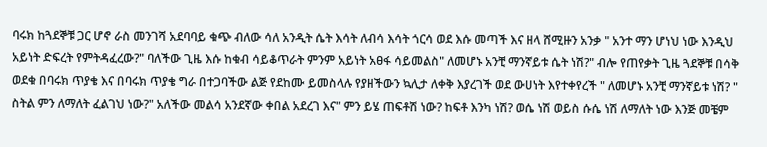ባሩክ ከጓደኞቹ ጋር ሆኖ ራስ መንገሻ አደባባይ ቁጭ ብለው ሳለ አንዲት ሴት እሳት ለብሳ እሳት ጎርሳ ወደ እሱ መጣች እና ዘላ ሸሚዙን አንቃ " አንተ ማን ሆነህ ነው እንዲህ አይነት ድፍረት የምትዳፈረው?" ባለችው ጊዜ እሱ ከቁብ ሳይቆጥራት ምንም አይነት አፀፋ ሳይመልስ" ለመሆኑ አንቺ ማንኛይቱ ሴት ነሽ?" ብሎ የጠየቃት ጊዜ ጓደኞቹ በሳቅ ወደቁ በባሩክ ጥያቄ እና በባሩክ ጥያቄ ግራ በተጋባችው ልጅ የደከሙ ይመስላሉ የያዘችውን ኳሊታ ለቀቅ እያረገች ወደ ውሀነት እየተቀየረች " ለመሆኑ አንቺ ማንኛይቱ ነሽ? " ስትል ምን ለማለት ፈልገህ ነው?" አለችው መልሳ አንደኛው ቀበል አደረገ እና" ምን ይሄ ጠፍቶሽ ነው? ከፍቶ እንካ ነሽ? ወሴ ነሽ ወይስ ሱሴ ነሽ ለማለት ነው እንጅ መቼም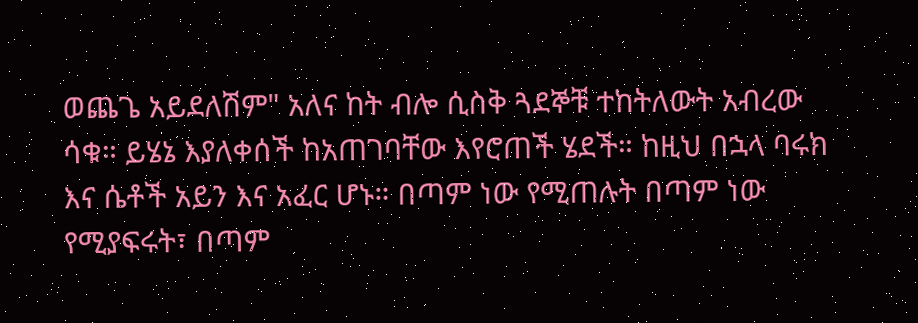ወጨጌ አይደለሽም" አለና ከት ብሎ ሲስቅ ጓደኞቹ ተከትለውት አብረው ሳቁ። ይሄኔ እያለቀሰች ከአጠገባቸው እየሮጠች ሄደች። ከዚህ በኋላ ባሩክ እና ሴቶች አይን እና አፈር ሆኑ። በጣም ነው የሚጠሉት በጣም ነው የሚያፍሩት፣ በጣም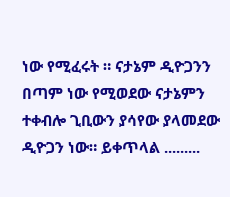ነው የሚፈሩት ። ናታኔም ዲዮጋንን በጣም ነው የሚወደው ናታኔምን ተቀብሎ ጊቢውን ያሳየው ያላመደው ዲዮጋን ነው። ይቀጥላል .........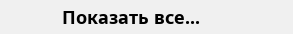Показать все...